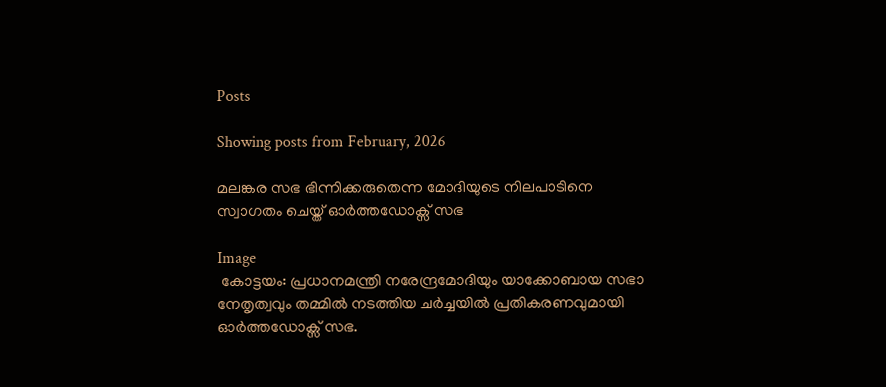Posts

Showing posts from February, 2026

മലങ്കര സഭ ഭിന്നിക്കരുതെന്ന മോദിയുടെ നിലപാടിനെ സ്വാഗതം ചെയ്ത് ഓർത്തഡോക്സ് സഭ

Image
 കോട്ടയം: പ്രധാനമന്ത്രി നരേന്ദ്രമോദിയും യാക്കോബായ സഭാ നേതൃത്വവും തമ്മിൽ നടത്തിയ ചർച്ചയിൽ പ്രതികരണവുമായി ഓർത്തഡോക്സ് സഭ.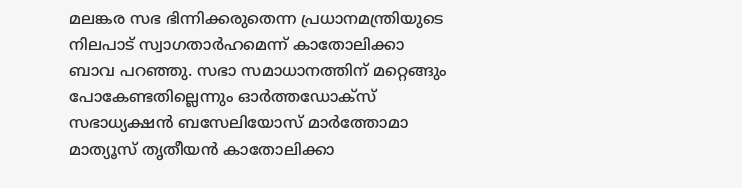മലങ്കര സഭ ഭിന്നിക്കരുതെന്ന പ്രധാനമന്ത്രിയുടെ നിലപാട് സ്വാഗതാർഹമെന്ന് കാതോലിക്കാ ബാവ പറഞ്ഞു. സഭാ സമാധാനത്തിന് മറ്റെങ്ങും പോകേണ്ടതില്ലെന്നും ഓർത്തഡോക്‌സ് സഭാധ്യക്ഷൻ ബസേലിയോസ്‌ മാർത്തോമാ മാത്യൂസ് തൃതീയൻ കാതോലിക്കാ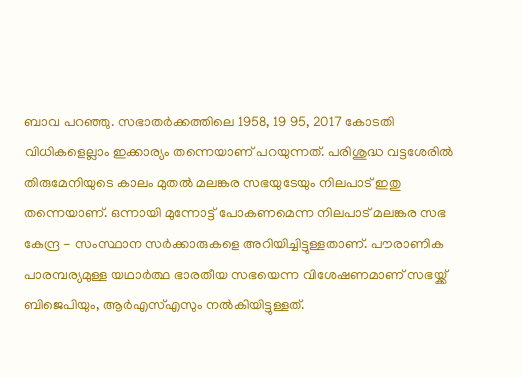ബാവ പറഞ്ഞു. സഭാതർക്കത്തിലെ 1958, 19 95, 2017 കോടതി വിധികളെല്ലാം ഇക്കാര്യം തന്നെയാണ് പറയുന്നത്. പരിശുദ്ധ വട്ടശേരിൽ തിരുമേനിയുടെ കാലം മുതൽ മലങ്കര സഭയുടേയും നിലപാട് ഇതു തന്നെയാണ്. ഒന്നായി മുന്നോട്ട് പോകണമെന്ന നിലപാട് മലങ്കര സഭ കേന്ദ്ര - സംസ്ഥാന സർക്കാരുകളെ അറിയിച്ചിട്ടുള്ളതാണ്. പൗരാണിക പാരമ്പര്യമുള്ള യഥാർത്ഥ ഭാരതീയ സഭയെന്ന വിശേഷണമാണ് സഭയ്ക്ക് ബിജെപിയും, ആർഎസ്എസും നൽകിയിട്ടുള്ളത്.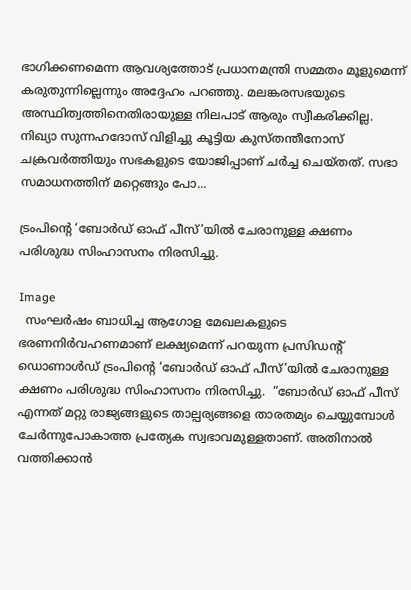ഭാഗിക്കണമെന്ന ആവശ്യത്തോട് പ്രധാനമന്ത്രി സമ്മതം മൂളുമെന്ന് കരുതുന്നില്ലെന്നും അദ്ദേഹം പറഞ്ഞു. മലങ്കരസഭയുടെ അസ്ഥിത്വത്തിനെതിരായുള്ള നിലപാട് ആരും സ്വീകരിക്കില്ല. നിഖ്യാ സുന്നഹദോസ് വിളിച്ചു കൂട്ടിയ കുസ്തന്തീനോസ് ചക്രവർത്തിയും സഭകളുടെ യോജിപ്പാണ് ചർച്ച ചെയ്തത്. സഭാ സമാധനത്തിന് മറ്റെങ്ങും പോ...

ട്രംപിന്റെ ‘ബോർഡ് ഓഫ് പീസ്’യിൽ ചേരാനുള്ള ക്ഷണം പരിശുദ്ധ സിംഹാസനം നിരസിച്ചു.

Image
  സംഘർഷം ബാധിച്ച ആഗോള മേഖലകളുടെ ഭരണനിർവഹണമാണ് ലക്ഷ്യമെന്ന് പറയുന്ന പ്രസിഡന്റ് ഡൊണാൾഡ് ട്രംപിന്റെ ‘ബോർഡ് ഓഫ് പീസ്’യിൽ ചേരാനുള്ള ക്ഷണം പരിശുദ്ധ സിംഹാസനം നിരസിച്ചു.  “ബോർഡ് ഓഫ് പീസ് എന്നത് മറ്റു രാജ്യങ്ങളുടെ താല്പര്യങ്ങളെ താരതമ്യം ചെയ്യുമ്പോൾ ചേർന്നുപോകാത്ത പ്രത്യേക സ്വഭാവമുള്ളതാണ്. അതിനാൽ വത്തിക്കാൻ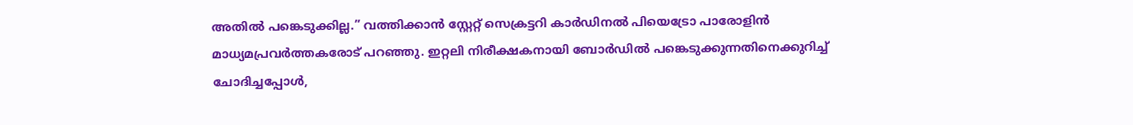അതിൽ പങ്കെടുക്കില്ല.” വത്തിക്കാൻ സ്റ്റേറ്റ് സെക്രട്ടറി കാർഡിനൽ പിയെട്രോ പാരോളിൻ മാധ്യമപ്രവർത്തകരോട് പറഞ്ഞു. ഇറ്റലി നിരീക്ഷകനായി ബോർഡിൽ പങ്കെടുക്കുന്നതിനെക്കുറിച്ച് ചോദിച്ചപ്പോൾ,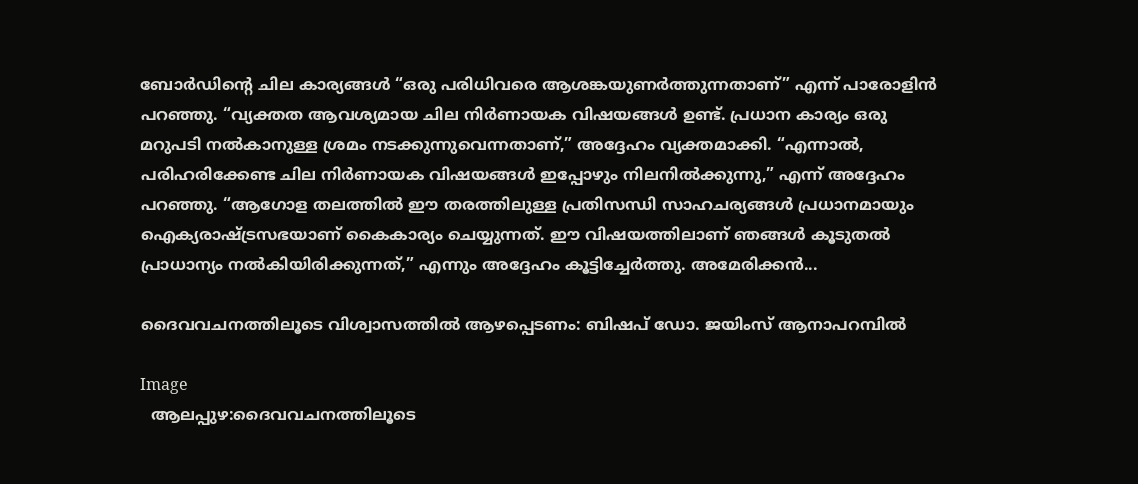ബോർഡിന്റെ ചില കാര്യങ്ങൾ “ഒരു പരിധിവരെ ആശങ്കയുണർത്തുന്നതാണ്” എന്ന് പാരോളിൻ പറഞ്ഞു. “വ്യക്തത ആവശ്യമായ ചില നിർണായക വിഷയങ്ങൾ ഉണ്ട്. പ്രധാന കാര്യം ഒരു മറുപടി നൽകാനുള്ള ശ്രമം നടക്കുന്നുവെന്നതാണ്,” അദ്ദേഹം വ്യക്തമാക്കി. “എന്നാൽ,  പരിഹരിക്കേണ്ട ചില നിർണായക വിഷയങ്ങൾ ഇപ്പോഴും നിലനിൽക്കുന്നു,” എന്ന് അദ്ദേഹം പറഞ്ഞു. “ആഗോള തലത്തിൽ ഈ തരത്തിലുള്ള പ്രതിസന്ധി സാഹചര്യങ്ങൾ പ്രധാനമായും ഐക്യരാഷ്ട്രസഭയാണ് കൈകാര്യം ചെയ്യുന്നത്. ഈ വിഷയത്തിലാണ് ഞങ്ങൾ കൂടുതൽ പ്രാധാന്യം നൽകിയിരിക്കുന്നത്,” എന്നും അദ്ദേഹം കൂട്ടിച്ചേർത്തു. അമേരിക്കൻ...

ദൈവവചനത്തിലൂടെ വിശ്വാസത്തിൽ ആഴപ്പെടണം: ബിഷപ് ഡോ. ജയിംസ് ആനാപറമ്പിൽ

Image
  ആലപ്പുഴ:ദൈവവചനത്തിലൂടെ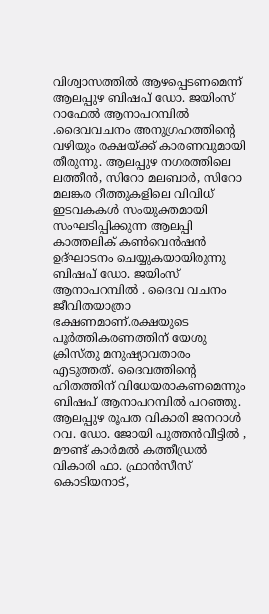വിശ്വാസത്തിൽ ആഴപ്പെടണമെന്ന് ആലപ്പുഴ ബിഷപ് ഡോ. ജയിംസ് റാഫേൽ ആനാപറമ്പിൽ .ദൈവവചനം അനുഗ്രഹത്തിൻ്റെ വഴിയും രക്ഷയ്ക്ക് കാരണവുമായി തീരുന്നു. ആലപ്പുഴ നഗരത്തിലെ ലത്തീൻ, സിറോ മലബാർ, സിറോ മലങ്കര റീത്തുകളിലെ വിവിധ് ഇടവകകൾ സംയുക്തമായി സംഘടിപ്പിക്കുന്ന ആലപ്പി കാത്തലിക് കൺവെൻഷൻ ഉദ്ഘാടനം ചെയ്യുകയായിരുന്നു ബിഷപ് ഡോ. ജയിംസ് ആനാപറമ്പിൽ . ദൈവ വചനം ജീവിതയാത്രാ ഭക്ഷണമാണ്.രക്ഷയുടെ പൂർത്തികരണത്തിന് യേശു ക്രിസ്തു മനുഷ്യാവതാരം എടുത്തത്. ദൈവത്തിൻ്റെ ഹിതത്തിന് വിധേയരാകണമെന്നും ബിഷപ് ആനാപറമ്പിൽ പറഞ്ഞു. ആലപ്പുഴ രൂപത വികാരി ജനറാൾ റവ. ഡോ. ജോയി പുത്തൻവീട്ടിൽ , മൗണ്ട് കാർമൽ കത്തീഡ്രൽ വികാരി ഫാ. ഫ്രാൻസീസ് കൊടിയനാട്,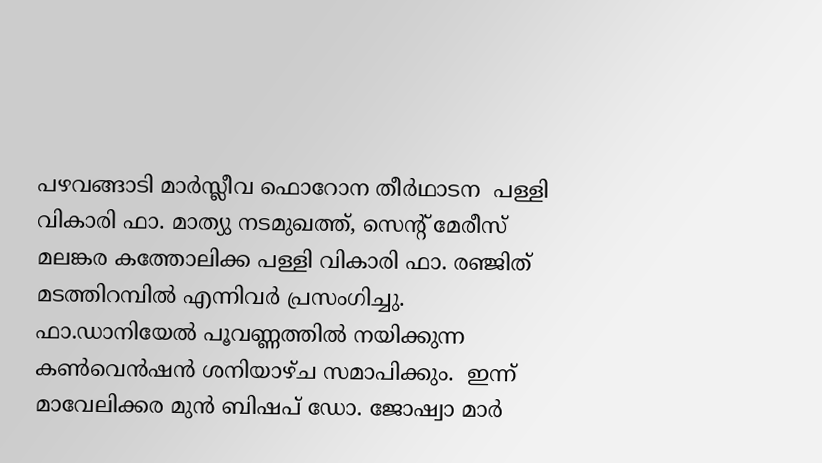പഴവങ്ങാടി മാർസ്ലീവ ഫൊറോന തീർഥാടന  പള്ളി വികാരി ഫാ. മാത്യു നടമുഖത്ത്, സെൻ്റ് മേരീസ് മലങ്കര കത്തോലിക്ക പള്ളി വികാരി ഫാ. രഞ്ജിത് മടത്തിറമ്പിൽ എന്നിവർ പ്രസംഗിച്ചു. ഫാ.ഡാനിയേൽ പൂവണ്ണത്തിൽ നയിക്കുന്ന കൺവെൻഷൻ ശനിയാഴ്ച സമാപിക്കും.  ഇന്ന് മാവേലിക്കര മുൻ ബിഷപ് ഡോ. ജോഷ്വാ മാർ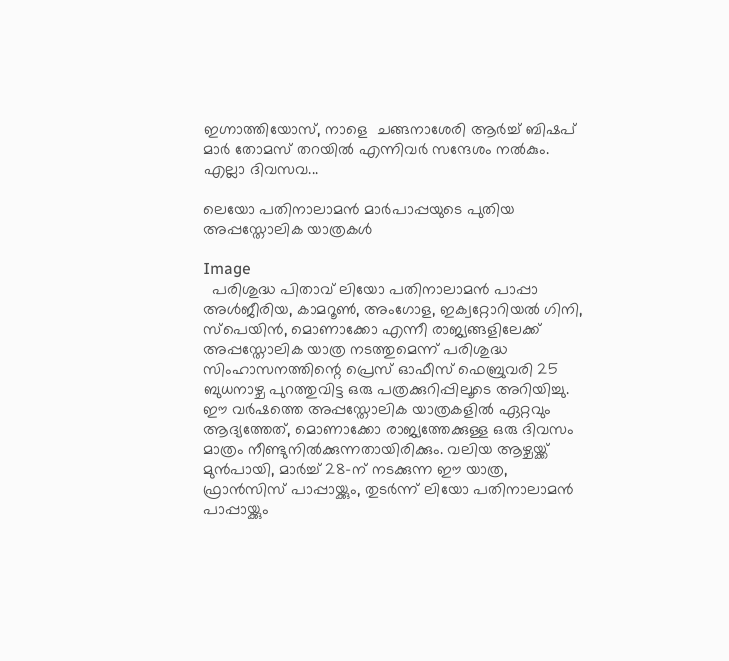ഇഗ്നാത്തിയോസ്, നാളെ  ചങ്ങനാശേരി ആർച്ച് ബിഷപ് മാർ തോമസ് തറയിൽ എന്നിവർ സന്ദേശം നൽകും. എല്ലാ ദിവസവ...

ലെയോ പതിനാലാമൻ മാർപാപ്പയുടെ പുതിയ അപ്പസ്തോലിക യാത്രകൾ

Image
  പരിശുദ്ധ പിതാവ് ലിയോ പതിനാലാമൻ പാപ്പാ അൾജീരിയ, കാമറൂൺ, അംഗോള, ഇക്വറ്റോറിയൽ ഗിനി, സ്പെയിൻ, മൊണാക്കോ എന്നീ രാജ്യങ്ങളിലേക്ക് അപ്പസ്തോലിക യാത്ര നടത്തുമെന്ന് പരിശുദ്ധ സിംഹാസനത്തിന്റെ പ്രെസ് ഓഫീസ് ഫെബ്രുവരി 25 ബുധനാഴ്ച പുറത്തുവിട്ട ഒരു പത്രക്കുറിപ്പിലൂടെ അറിയിച്ചു. ഈ വർഷത്തെ അപ്പസ്തോലിക യാത്രകളിൽ ഏറ്റവും ആദ്യത്തേത്, മൊണാക്കോ രാജ്യത്തേക്കുള്ള ഒരു ദിവസം മാത്രം നീണ്ടുനിൽക്കുന്നതായിരിക്കും. വലിയ ആഴ്ചയ്ക്ക് മുൻപായി, മാർച്ച് 28-ന് നടക്കുന്ന ഈ യാത്ര, ഫ്രാൻസിസ് പാപ്പായ്ക്കും, തുടർന്ന് ലിയോ പതിനാലാമൻ പാപ്പായ്ക്കും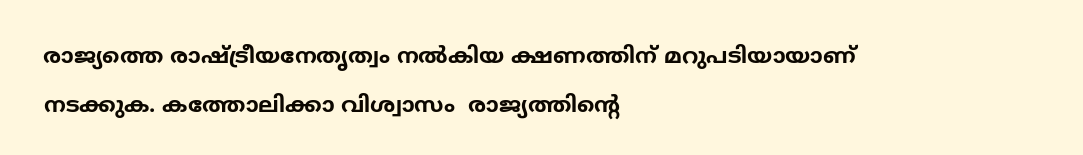രാജ്യത്തെ രാഷ്ട്രീയനേതൃത്വം നൽകിയ ക്ഷണത്തിന് മറുപടിയായാണ് നടക്കുക. കത്തോലിക്കാ വിശ്വാസം  രാജ്യത്തിന്റെ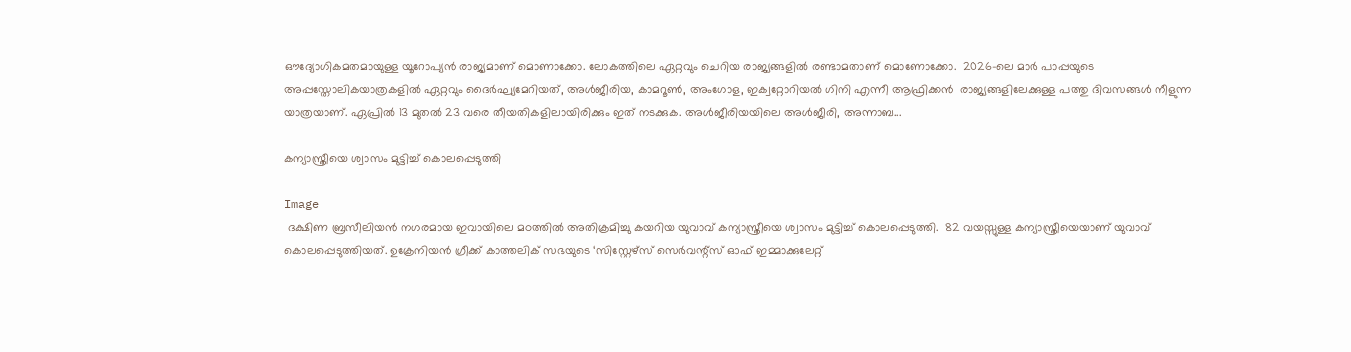ഔദ്യോഗികമതമായുള്ള യൂറോപ്യൻ രാജ്യമാണ് മൊണാക്കോ. ലോകത്തിലെ ഏറ്റവും ചെറിയ രാജ്യങ്ങളിൽ രണ്ടാമതാണ് മൊണോക്കോ.  2026-ലെ മാർ പാപ്പയുടെ  അപ്പസ്തോലികയാത്രകളിൽ ഏറ്റവും ദൈർഘ്യമേറിയത്, അൾജീരിയ, കാമറൂൺ, അംഗോള, ഇക്വറ്റോറിയൽ ഗിനി എന്നീ ആഫ്രിക്കൻ  രാജ്യങ്ങളിലേക്കുള്ള പത്തു ദിവസങ്ങൾ നീളുന്ന യാത്രയാണ്. ഏപ്രിൽ 13 മുതൽ 23 വരെ തീയതികളിലായിരിക്കും ഇത് നടക്കുക. അൾജീരിയയിലെ അൾജീരി, അന്നാബ...

കന്യാസ്ത്രീയെ ശ്വാസം മുട്ടിച്ച് കൊലപ്പെടുത്തി

Image
 ദക്ഷിണ ബ്രസീലിയൻ നഗരമായ ഇവായിലെ മഠത്തിൽ അതിക്രമിച്ചു കയറിയ യുവാവ് കന്യാസ്ത്രീയെ ശ്വാസം മുട്ടിച്ച് കൊലപ്പെടുത്തി.  82 വയസ്സുള്ള കന്യാസ്ത്രീയെയാണ് യുവാവ് കൊലപ്പെടുത്തിയത്. ഉക്രേനിയൻ ഗ്രീക്ക് കാത്തലിക് സഭയുടെ ‘സിസ്റ്റേഴ്‌സ് സെർവന്റ്‌സ് ഓഫ് ഇമ്മാക്കുലേറ്റ്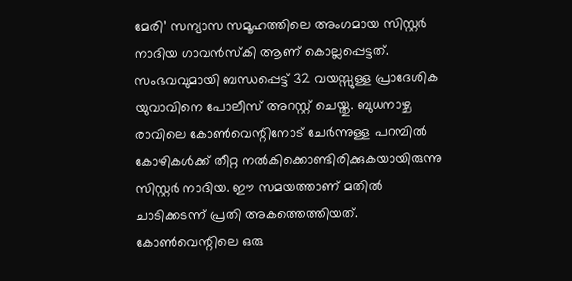മേരി’ സന്യാസ സമൂഹത്തിലെ അംഗമായ സിസ്റ്റർ നാദിയ ഗാവൻസ്‌കി ആണ് കൊല്ലപ്പെട്ടത്. സംഭവവുമായി ബന്ധപ്പെട്ട് 32 വയസ്സുള്ള പ്രാദേശിക യുവാവിനെ പോലീസ് അറസ്റ്റ് ചെയ്തു. ബുധനാഴ്ച രാവിലെ കോൺവെന്റിനോട് ചേർന്നുള്ള പറമ്പിൽ കോഴികൾക്ക് തീറ്റ നൽകിക്കൊണ്ടിരിക്കുകയായിരുന്നു സിസ്റ്റർ നാദിയ. ഈ സമയത്താണ് മതിൽ ചാടിക്കടന്ന് പ്രതി അകത്തെത്തിയത്. കോൺവെന്റിലെ ഒരു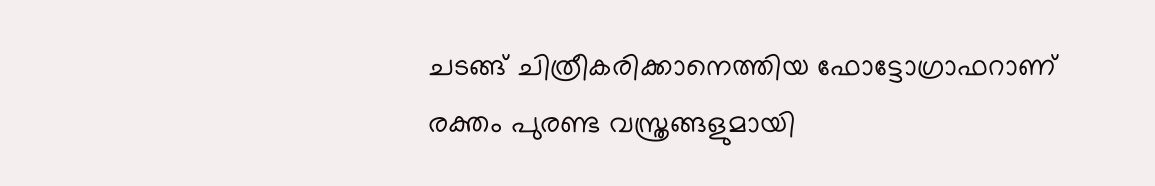ചടങ്ങ് ചിത്രീകരിക്കാനെത്തിയ ഫോട്ടോഗ്രാഫറാണ് രക്തം പുരണ്ട വസ്ത്രങ്ങളുമായി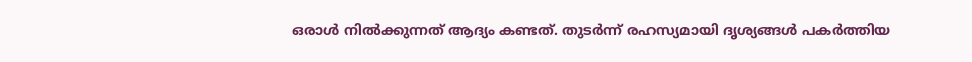ഒരാൾ നിൽക്കുന്നത് ആദ്യം കണ്ടത്. തുടർന്ന് രഹസ്യമായി ദൃശ്യങ്ങൾ പകർത്തിയ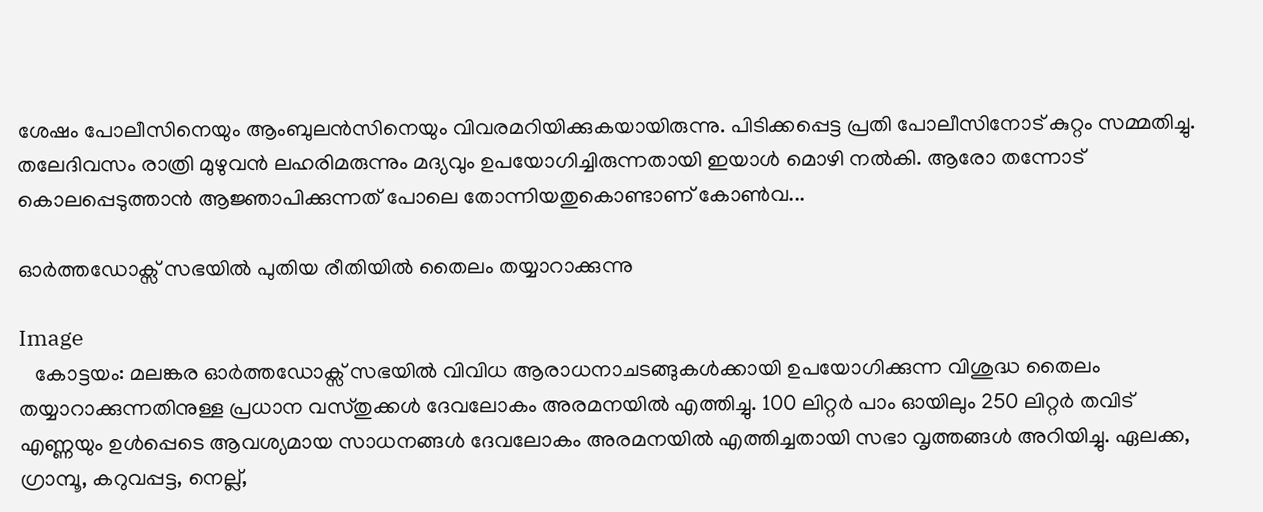ശേഷം പോലീസിനെയും ആംബുലൻസിനെയും വിവരമറിയിക്കുകയായിരുന്നു. പിടിക്കപ്പെട്ട പ്രതി പോലീസിനോട് കുറ്റം സമ്മതിച്ചു. തലേദിവസം രാത്രി മുഴുവൻ ലഹരിമരുന്നും മദ്യവും ഉപയോഗിച്ചിരുന്നതായി ഇയാൾ മൊഴി നൽകി. ആരോ തന്നോട് കൊലപ്പെടുത്താൻ ആജ്ഞാപിക്കുന്നത് പോലെ തോന്നിയതുകൊണ്ടാണ് കോൺവ...

ഓർത്തഡോക്സ് സഭയിൽ പുതിയ രീതിയിൽ തൈലം തയ്യാറാക്കുന്നു

Image
   കോട്ടയം: മലങ്കര ഓർത്തഡോക്സ് സഭയിൽ വിവിധ ആരാധനാചടങ്ങുകൾക്കായി ഉപയോഗിക്കുന്ന വിശുദ്ധ തൈലം തയ്യാറാക്കുന്നതിനുള്ള പ്രധാന വസ്തുക്കൾ ദേവലോകം അരമനയിൽ എത്തിച്ചു. 100 ലിറ്റർ പാം ഓയിലും 250 ലിറ്റർ തവിട് എണ്ണയും ഉൾപ്പെടെ ആവശ്യമായ സാധനങ്ങൾ ദേവലോകം അരമനയിൽ എത്തിച്ചതായി സഭാ വൃത്തങ്ങൾ അറിയിച്ചു. ഏലക്ക, ഗ്രാമ്പൂ, കറുവപ്പട്ട, നെല്ല്,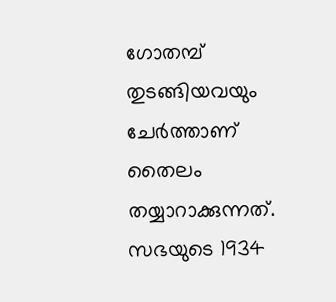ഗോതമ്പ് തുടങ്ങിയവയും ചേർത്താണ് തൈലം തയ്യാറാക്കുന്നത്. സഭയുടെ 1934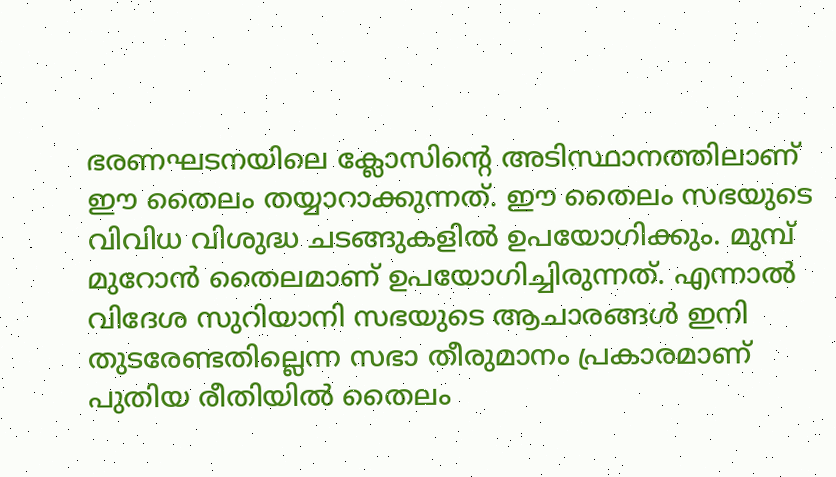ഭരണഘടനയിലെ ക്ലോസിന്റെ അടിസ്ഥാനത്തിലാണ് ഈ തൈലം തയ്യാറാക്കുന്നത്. ഈ തൈലം സഭയുടെ വിവിധ വിശുദ്ധ ചടങ്ങുകളിൽ ഉപയോഗിക്കും. മുമ്പ് മുറോൻ തൈലമാണ് ഉപയോഗിച്ചിരുന്നത്. എന്നാൽ വിദേശ സുറിയാനി സഭയുടെ ആചാരങ്ങൾ ഇനി തുടരേണ്ടതില്ലെന്ന സഭാ തീരുമാനം പ്രകാരമാണ് പുതിയ രീതിയിൽ തൈലം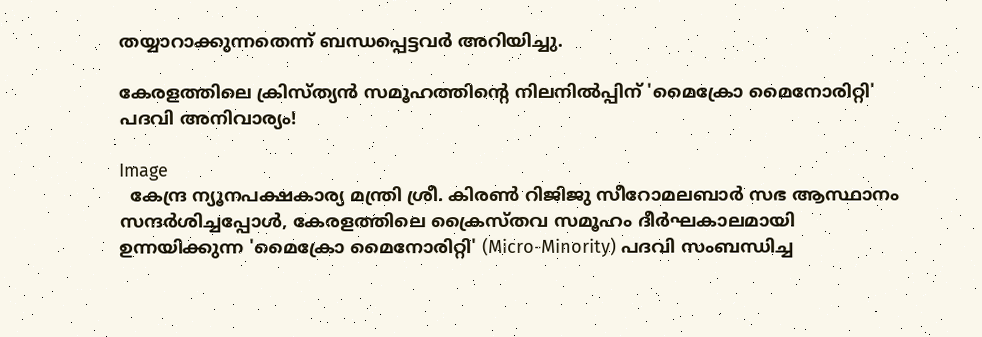തയ്യാറാക്കുന്നതെന്ന് ബന്ധപ്പെട്ടവർ അറിയിച്ചു.

കേരളത്തിലെ ക്രിസ്ത്യൻ സമൂഹത്തിന്റെ നിലനിൽപ്പിന് 'മൈക്രോ മൈനോരിറ്റി' പദവി അനിവാര്യം!

Image
  കേന്ദ്ര ന്യൂനപക്ഷകാര്യ മന്ത്രി ശ്രീ. കിരൺ റിജിജു സീറോമലബാർ സഭ ആസ്ഥാനം സന്ദർശിച്ചപ്പോൾ, കേരളത്തിലെ ക്രൈസ്തവ സമൂഹം ദീർഘകാലമായി ഉന്നയിക്കുന്ന 'മൈക്രോ മൈനോരിറ്റി' (Micro-Minority) പദവി സംബന്ധിച്ച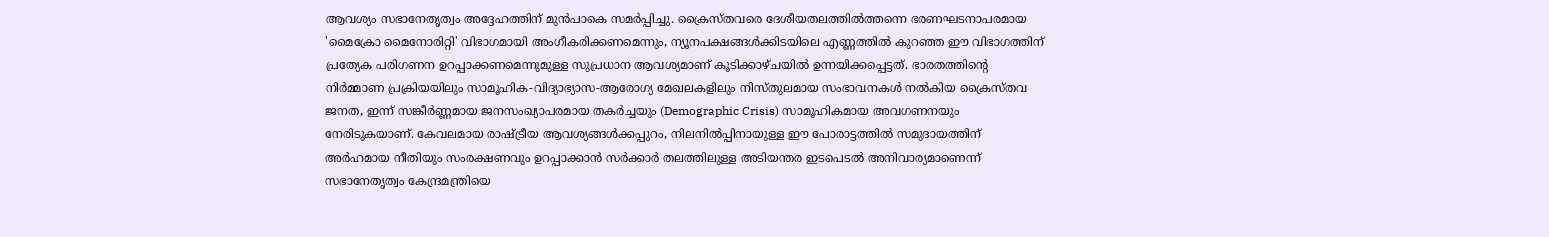ആവശ്യം സഭാനേതൃത്വം അദ്ദേഹത്തിന് മുൻപാകെ സമർപ്പിച്ചു. ക്രൈസ്തവരെ ദേശീയതലത്തിൽത്തന്നെ ഭരണഘടനാപരമായ 'മൈക്രോ മൈനോരിറ്റി' വിഭാഗമായി അംഗീകരിക്കണമെന്നും, ന്യൂനപക്ഷങ്ങൾക്കിടയിലെ എണ്ണത്തിൽ കുറഞ്ഞ ഈ വിഭാഗത്തിന് പ്രത്യേക പരിഗണന ഉറപ്പാക്കണമെന്നുമുള്ള സുപ്രധാന ആവശ്യമാണ് കൂടിക്കാഴ്ചയിൽ ഉന്നയിക്കപ്പെട്ടത്. ഭാരതത്തിന്റെ നിർമ്മാണ പ്രക്രിയയിലും സാമൂഹിക-വിദ്യാഭ്യാസ-ആരോഗ്യ മേഖലകളിലും നിസ്തുലമായ സംഭാവനകൾ നൽകിയ ക്രൈസ്തവ ജനത, ഇന്ന് സങ്കീർണ്ണമായ ജനസംഖ്യാപരമായ തകർച്ചയും (Demographic Crisis) സാമൂഹികമായ അവഗണനയും നേരിടുകയാണ്. കേവലമായ രാഷ്ട്രീയ ആവശ്യങ്ങൾക്കപ്പുറം, നിലനിൽപ്പിനായുള്ള ഈ പോരാട്ടത്തിൽ സമുദായത്തിന് അർഹമായ നീതിയും സംരക്ഷണവും ഉറപ്പാക്കാൻ സർക്കാർ തലത്തിലുള്ള അടിയന്തര ഇടപെടൽ അനിവാര്യമാണെന്ന് സഭാനേതൃത്വം കേന്ദ്രമന്ത്രിയെ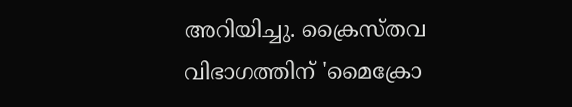അറിയിച്ചു. ക്രൈസ്തവ വിഭാഗത്തിന് 'മൈക്രോ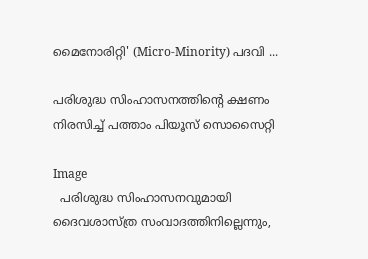മൈനോരിറ്റി' (Micro-Minority) പദവി ...

പരിശുദ്ധ സിംഹാസനത്തിന്റെ ക്ഷണം നിരസിച്ച് പത്താം പിയൂസ് സൊസൈറ്റി

Image
  പരിശുദ്ധ സിംഹാസനവുമായി ദൈവശാസ്ത്ര സംവാദത്തിനില്ലെന്നും,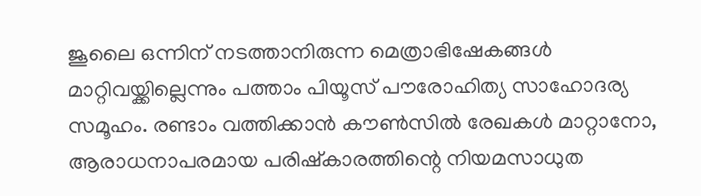ജൂലൈ ഒന്നിന് നടത്താനിരുന്ന മെത്രാഭിഷേകങ്ങൾ മാറ്റിവയ്ക്കില്ലെന്നും പത്താം പിയൂസ് പൗരോഹിത്യ സാഹോദര്യ സമൂഹം. രണ്ടാം വത്തിക്കാൻ കൗൺസിൽ രേഖകൾ മാറ്റാനോ, ആരാധനാപരമായ പരിഷ്‌കാരത്തിന്റെ നിയമസാധുത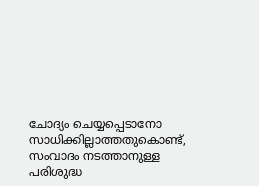ചോദ്യം ചെയ്യപ്പെടാനോ സാധിക്കില്ലാത്തതുകൊണ്ട്, സംവാദം നടത്താനുള്ള പരിശുദ്ധ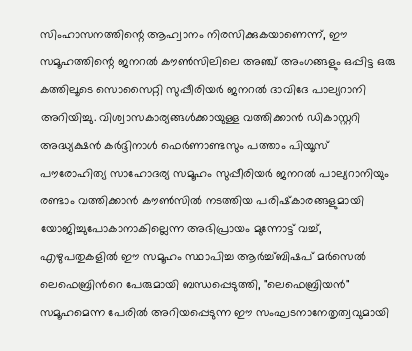സിംഹാസനത്തിന്റെ ആഹ്വാനം നിരസിക്കുകയാണെന്ന്, ഈ സമൂഹത്തിന്റെ ജനറൽ കൗൺസിലിലെ അഞ്ച് അംഗങ്ങളും ഒപ്പിട്ട ഒരു കത്തിലൂടെ സൊസൈറ്റി സുപ്പീരിയർ ജനറൽ ദാവിദേ പാല്യറാനി അറിയിച്ചു. വിശ്വാസകാര്യങ്ങൾക്കായുള്ള വത്തിക്കാൻ ഡികാസ്റ്ററി അദ്ധ്യക്ഷൻ കർദ്ദിനാൾ ഫെർണാണ്ടസും പത്താം പിയൂസ് പൗരോഹിത്യ സാഹോദര്യ സമൂഹം സുപ്പീരിയർ ജനറൽ പാല്യറാനിയും രണ്ടാം വത്തിക്കാൻ കൗൺസിൽ നടത്തിയ പരിഷ്‌കാരങ്ങളുമായി യോജിച്ചുപോകാനാകില്ലെന്ന അഭിപ്രായം മുന്നോട്ട് വച്ച്, എഴുപതുകളിൽ ഈ സമൂഹം സ്ഥാപിച്ച ആർച്ച്ബിഷപ് മർസെൽ ലെഫെബ്രിൻറെ പേരുമായി ബന്ധപ്പെടുത്തി, "ലെഫെബ്രിയൻ" സമൂഹമെന്ന പേരിൽ അറിയപ്പെടുന്ന ഈ സംഘടനാനേതൃത്വവുമായി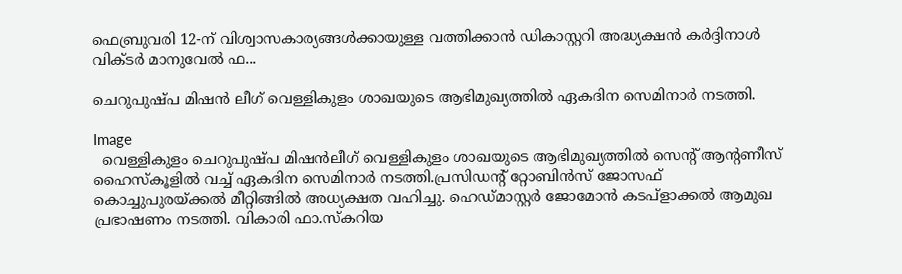ഫെബ്രുവരി 12-ന് വിശ്വാസകാര്യങ്ങൾക്കായുള്ള വത്തിക്കാൻ ഡികാസ്റ്ററി അദ്ധ്യക്ഷൻ കർദ്ദിനാൾ വിക്ടർ മാനുവേൽ ഫ...

ചെറുപുഷ്പ മിഷൻ ലീഗ് വെള്ളികുളം ശാഖയുടെ ആഭിമുഖ്യത്തിൽ ഏകദിന സെമിനാർ നടത്തി.

Image
  വെള്ളികുളം ചെറുപുഷ്പ മിഷൻലീഗ് വെള്ളികുളം ശാഖയുടെ ആഭിമുഖ്യത്തിൽ സെൻ്റ് ആൻ്റണീസ് ഹൈസ്കൂളിൽ വച്ച് ഏകദിന സെമിനാർ നടത്തി.പ്രസിഡൻ്റ് റ്റോബിൻസ് ജോസഫ് കൊച്ചുപുരയ്ക്കൽ മീറ്റിങ്ങിൽ അധ്യക്ഷത വഹിച്ചു. ഹെഡ്മാസ്റ്റർ ജോമോൻ കടപ്ളാക്കൽ ആമുഖ പ്രഭാഷണം നടത്തി. വികാരി ഫാ.സ്കറിയ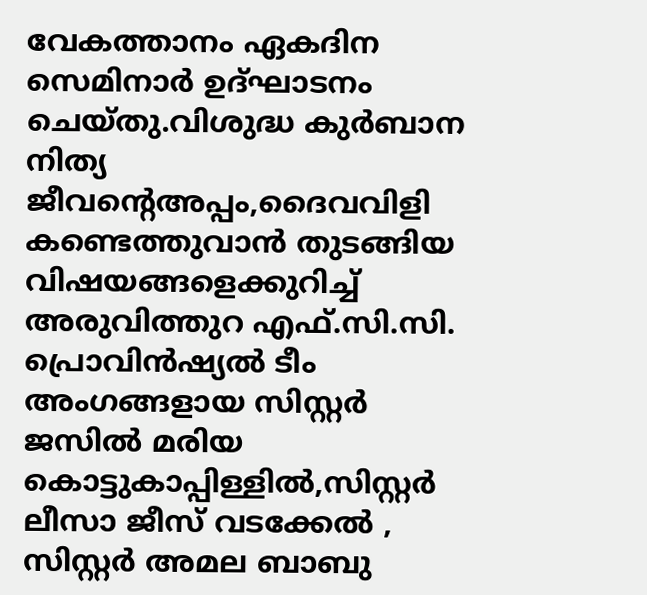വേകത്താനം ഏകദിന സെമിനാർ ഉദ്ഘാടനം ചെയ്തു.വിശുദ്ധ കുർബാന നിത്യ ജീവന്റെഅപ്പം,ദൈവവിളി കണ്ടെത്തുവാൻ തുടങ്ങിയ വിഷയങ്ങളെക്കുറിച്ച് അരുവിത്തുറ എഫ്.സി.സി. പ്രൊവിൻഷ്യൽ ടീം അംഗങ്ങളായ സിസ്റ്റർ ജസിൽ മരിയ കൊട്ടുകാപ്പിള്ളിൽ,സിസ്റ്റർ ലീസാ ജീസ് വടക്കേൽ , സിസ്റ്റർ അമല ബാബു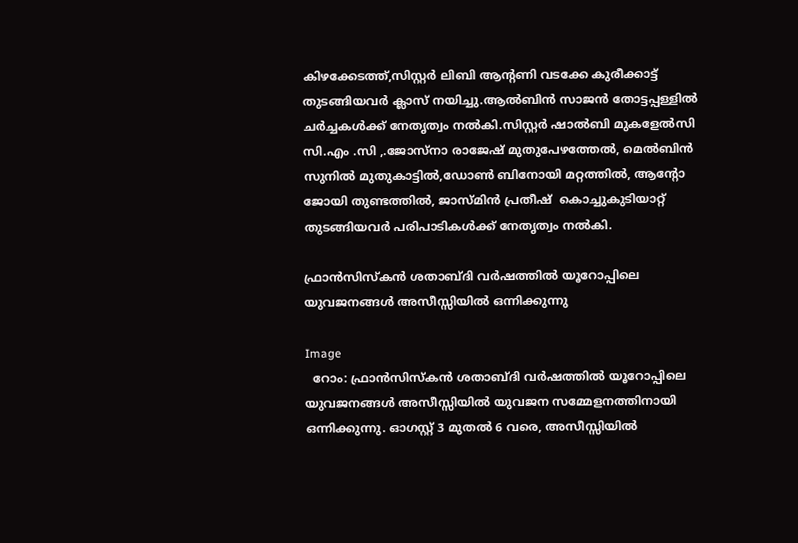കിഴക്കേടത്ത്,സിസ്റ്റർ ലിബി ആൻ്റണി വടക്കേ കുരീക്കാട്ട് തുടങ്ങിയവർ ക്ലാസ് നയിച്ചു.ആൽബിൻ സാജൻ തോട്ടപ്പള്ളിൽ ചർച്ചകൾക്ക് നേതൃത്വം നൽകി.സിസ്റ്റർ ഷാൽബി മുകളേൽസി സി.എം .സി ,.ജോസ്നാ രാജേഷ് മുതുപേഴത്തേൽ, മെൽബിൻ സുനിൽ മുതുകാട്ടിൽ,ഡോൺ ബിനോയി മറ്റത്തിൽ, ആൻ്റോ ജോയി തുണ്ടത്തിൽ, ജാസ്മിൻ പ്രതീഷ്  കൊച്ചുകുടിയാറ്റ് തുടങ്ങിയവർ പരിപാടികൾക്ക് നേതൃത്വം നൽകി.

ഫ്രാൻസിസ്കൻ ശതാബ്ദി വര്‍ഷത്തില്‍ യൂറോപ്പിലെ യുവജനങ്ങൾ അസീസ്സിയിൽ ഒന്നിക്കുന്നു

Image
  റോം: ഫ്രാൻസിസ്കൻ ശതാബ്ദി വര്‍ഷത്തില്‍ യൂറോപ്പിലെ യുവജനങ്ങൾ അസീസ്സിയിൽ യുവജന സമ്മേളനത്തിനായി ഒന്നിക്കുന്നു. ഓഗസ്റ്റ് 3 മുതൽ 6 വരെ, അസീസ്സിയിൽ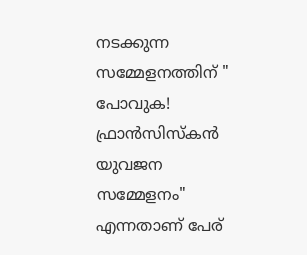നടക്കുന്ന സമ്മേളനത്തിന് " പോവുക! ഫ്രാൻസിസ്കൻ യുവജന സമ്മേളനം" എന്നതാണ് പേര്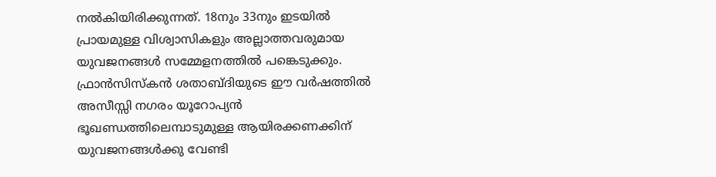നല്‍കിയിരിക്കുന്നത്. 18നും 33നും ഇടയിൽ പ്രായമുള്ള വിശ്വാസികളും അല്ലാത്തവരുമായ യുവജനങ്ങൾ സമ്മേളനത്തിൽ പങ്കെടുക്കും. ഫ്രാൻസിസ്കൻ ശതാബ്ദിയുടെ ഈ വർഷത്തിൽ അസീസ്സി നഗരം യൂറോപ്യൻ ഭൂഖണ്ഡത്തിലെമ്പാടുമുള്ള ആയിരക്കണക്കിന് യുവജനങ്ങള്‍ക്കു വേണ്ടി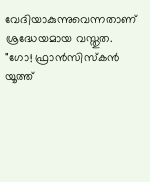വേദിയാകുന്നുവെന്നതാണ് ശ്രദ്ധേയമായ വസ്തുത. "ഗോ! ഫ്രാൻസിസ്കൻ യൂത്ത്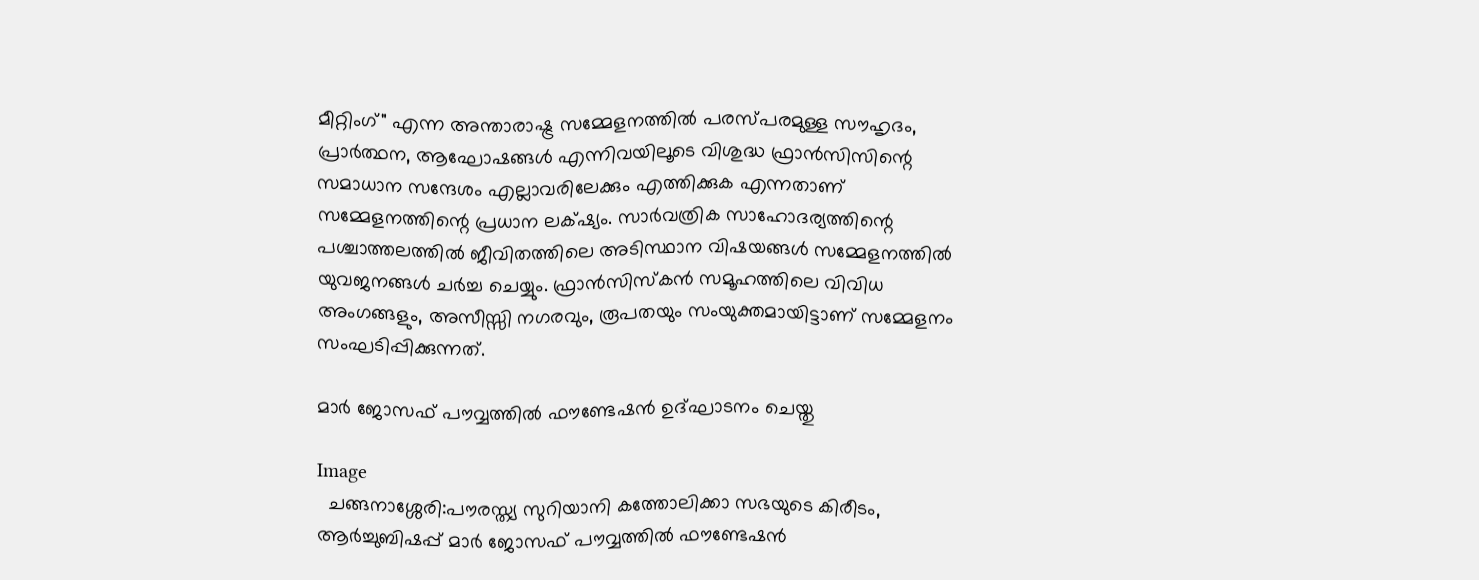മീറ്റിംഗ്" എന്ന അന്താരാഷ്ട്ര സമ്മേളനത്തിൽ പരസ്പരമുള്ള സൗഹൃദം, പ്രാർത്ഥന, ആഘോഷങ്ങൾ എന്നിവയിലൂടെ വിശുദ്ധ ഫ്രാൻസിസിന്റെ സമാധാന സന്ദേശം എല്ലാവരിലേക്കും എത്തിക്കുക എന്നതാണ് സമ്മേളനത്തിന്റെ പ്രധാന ലക്‌ഷ്യം. സാർവത്രിക സാഹോദര്യത്തിന്റെ പശ്ചാത്തലത്തിൽ ജീവിതത്തിലെ അടിസ്ഥാന വിഷയങ്ങൾ സമ്മേളനത്തിൽ യുവജനങ്ങൾ ചർച്ച ചെയ്യും. ഫ്രാൻസിസ്കൻ സമൂഹത്തിലെ വിവിധ അംഗങ്ങളും, അസീസ്സി നഗരവും, രൂപതയും സംയുക്തമായിട്ടാണ് സമ്മേളനം സംഘടിപ്പിക്കുന്നത്.

മാർ ജോസഫ് പൗവ്വത്തിൽ ഫൗണ്ടേഷൻ ഉദ്ഘാടനം ചെയ്തു

Image
  ചങ്ങനാശ്ശേരി:പൗരസ്ത്യ സുറിയാനി കത്തോലിക്കാ സഭയുടെ കിരീടം, ആർച്ചുബിഷപ്പ് മാർ ജോസഫ് പൗവ്വത്തിൽ ഫൗണ്ടേഷൻ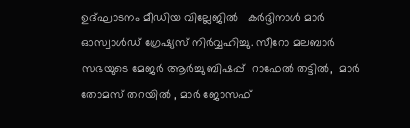ഉദ്ഘാടനം മീഡിയ വില്ലേജിൽ   കർദ്ദിനാൾ മാർ ഓസ്വാൾഡ് ഗ്രേഷ്യസ് നിർവ്വഹിച്ചു. സീറോ മലബാർ സഭയുടെ മേജർ ആർച്ചു ബിഷപ്പ്  റാഫേൽ തട്ടിൽ,  മാർ തോമസ് തറയിൽ , മാർ ജോസഫ്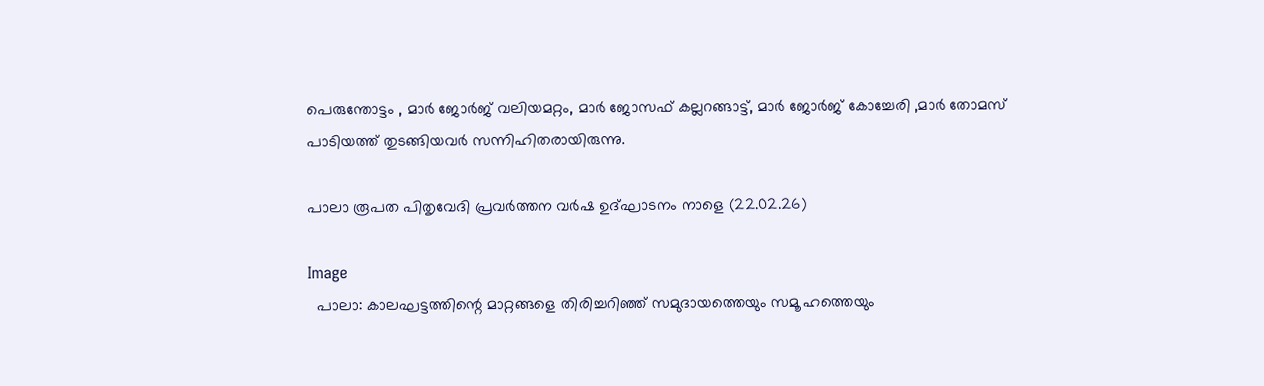പെരുന്തോട്ടം , മാർ ജോർജ് വലിയമറ്റം, മാർ ജോസഫ് കല്ലറങ്ങാട്ട്, മാർ ജോർജ് കോച്ചേരി ,മാർ തോമസ് പാടിയത്ത് തുടങ്ങിയവർ സന്നിഹിതരായിരുന്നു.

പാലാ രൂപത പിതൃവേദി പ്രവർത്തന വർഷ ഉദ്ഘാടനം നാളെ (22.02.26)

Image
  പാലാ: കാലഘട്ടത്തിന്റെ മാറ്റങ്ങളെ തിരിച്ചറിഞ്ഞ് സമുദായത്തെയും സമൂ ഹത്തെയും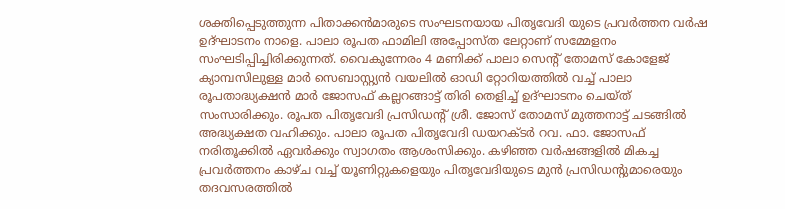ശക്തിപ്പെടുത്തുന്ന പിതാക്കൻമാരുടെ സംഘടനയായ പിതൃവേദി യുടെ പ്രവർത്തന വർഷ ഉദ്ഘാടനം നാളെ. പാലാ രൂപത ഫാമിലി അപ്പോസ്ത ലേറ്റാണ് സമ്മേളനം സംഘടിപ്പിച്ചിരിക്കുന്നത്. വൈകുന്നേരം 4 മണിക്ക് പാലാ സെന്റ് തോമസ് കോളേജ് ക്യാമ്പസിലുള്ള മാർ സെബാസ്റ്റ്യൻ വയലിൽ ഓഡി റ്റോറിയത്തിൽ വച്ച് പാലാ രൂപതാദ്ധ്യക്ഷൻ മാർ ജോസഫ് കല്ലറങ്ങാട്ട് തിരി തെളിച്ച് ഉദ്ഘാടനം ചെയ്ത് സംസാരിക്കും. രൂപത പിതൃവേദി പ്രസിഡന്റ് ശ്രീ. ജോസ് തോമസ് മുത്തനാട്ട് ചടങ്ങിൽ അദ്ധ്യക്ഷത വഹിക്കും. പാലാ രൂപത പിതൃവേദി ഡയറക്ടർ റവ. ഫാ. ജോസഫ് നരിതൂക്കിൽ ഏവർക്കും സ്വാഗതം ആശംസിക്കും. കഴിഞ്ഞ വർഷങ്ങളിൽ മികച്ച പ്രവർത്തനം കാഴ്ച വച്ച് യൂണിറ്റുകളെയും പിതൃവേദിയുടെ മുൻ പ്രസിഡന്റുമാരെയും തദവസരത്തിൽ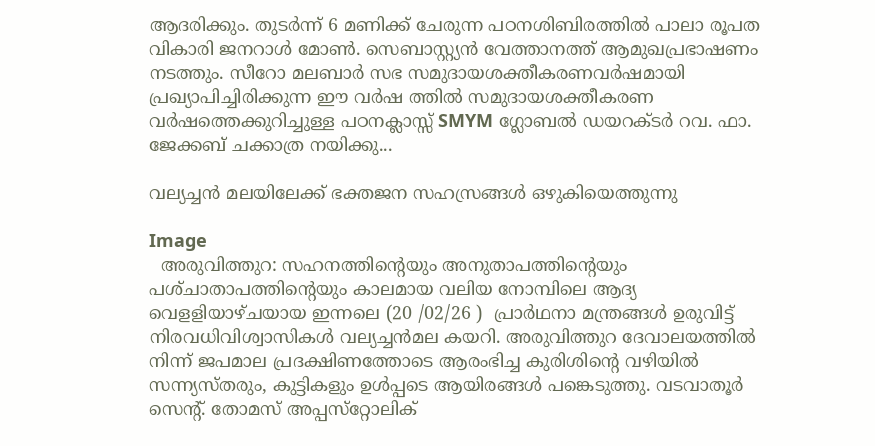ആദരിക്കും. തുടർന്ന് 6 മണിക്ക് ചേരുന്ന പഠനശിബിരത്തിൽ പാലാ രൂപത വികാരി ജനറാൾ മോൺ. സെബാസ്റ്റ്യൻ വേത്താനത്ത് ആമുഖപ്രഭാഷണം നടത്തും. സീറോ മലബാർ സഭ സമുദായശക്തീകരണവർഷമായി പ്രഖ്യാപിച്ചിരിക്കുന്ന ഈ വർഷ ത്തിൽ സമുദായശക്തീകരണ വർഷത്തെക്കുറിച്ചുള്ള പഠനക്ലാസ്സ് SMYM ഗ്ലോബൽ ഡയറക്ടർ റവ. ഫാ. ജേക്കബ് ചക്കാത്ര നയിക്കു...

വല്യച്ചൻ മലയിലേക്ക് ഭക്തജന സഹസ്രങ്ങൾ ഒഴുകിയെത്തുന്നു

Image
  അരുവിത്തുറ: സഹനത്തിന്റെയും അനുതാപത്തിന്റെയും പശ്‌ചാതാപത്തിന്റെയും കാലമായ വലിയ നോമ്പിലെ ആദ്യ വെളളിയാഴ്ചയായ ഇന്നലെ (20 /02/26 )  പ്രാർഥനാ മന്ത്രങ്ങൾ ഉരുവിട്ട് നിരവധിവിശ്വാസികൾ വല്യച്ചൻമല കയറി. അരുവിത്തുറ ദേവാലയത്തിൽ നിന്ന് ജപമാല പ്രദക്ഷിണത്തോടെ ആരംഭിച്ച കുരിശിന്റെ വഴിയിൽ സന്ന്യസ്തരും, കുട്ടികളും ഉൾപ്പടെ ആയിരങ്ങൾ പങ്കെടുത്തു. വടവാതൂർ സെന്റ്. തോമസ് അപ്പസ്‌റ്റോലിക്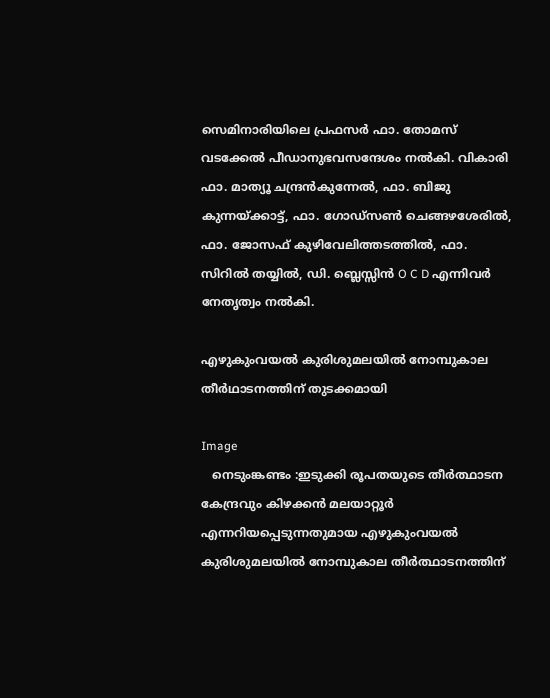സെമിനാരിയിലെ പ്രഫസർ ഫാ. തോമസ് വടക്കേൽ പീഡാനുഭവസന്ദേശം നൽകി. വികാരി ഫാ. മാത്യൂ ചന്ദ്രൻകുന്നേൽ, ഫാ. ബിജു കുന്നയ്ക്കാട്ട്, ഫാ. ഗോഡ്‌സൺ ചെങ്ങഴശേരിൽ, ഫാ. ജോസഫ് കുഴിവേലിത്തടത്തിൽ, ഫാ. സിറിൽ തയ്യിൽ, ഡി. ബ്ലെസ്സിൻ O C D എന്നിവർ നേതൃത്വം നൽകി.

എഴുകുംവയൽ കുരിശുമലയിൽ നോമ്പുകാല തീർഥാടനത്തിന് തുടക്കമായി

Image
   നെടുംങ്കണ്ടം :ഇടുക്കി രൂപതയുടെ തീർത്ഥാടന  കേന്ദ്രവും കിഴക്കൻ മലയാറ്റൂർ എന്നറിയപ്പെടുന്നതുമായ എഴുകുംവയൽ കുരിശുമലയിൽ നോമ്പുകാല തീർത്ഥാടനത്തിന്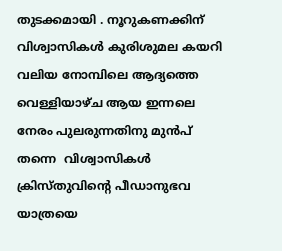തുടക്കമായി . നൂറുകണക്കിന് വിശ്വാസികൾ കുരിശുമല കയറി  വലിയ നോമ്പിലെ ആദ്യത്തെ വെള്ളിയാഴ്ച ആയ ഇന്നലെ നേരം പുലരുന്നതിനു മുൻപ് തന്നെ  വിശ്വാസികൾ ക്രിസ്തുവിൻ്റെ പീഡാനുഭവ യാത്രയെ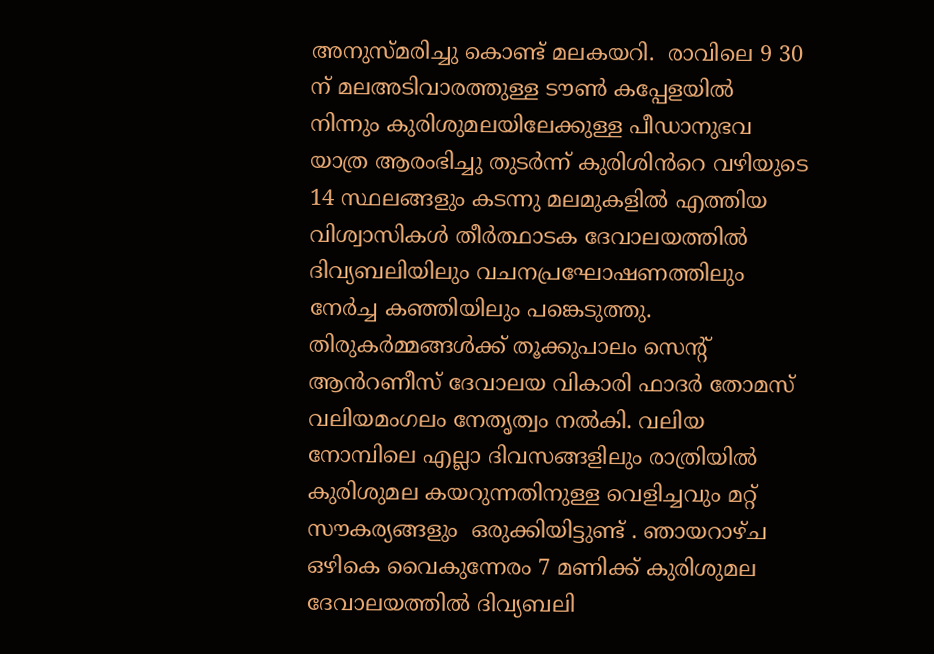അനുസ്മരിച്ചു കൊണ്ട് മലകയറി.  രാവിലെ 9 30 ന് മലഅടിവാരത്തുള്ള ടൗൺ കപ്പേളയിൽ നിന്നും കുരിശുമലയിലേക്കുള്ള പീഡാനുഭവ യാത്ര ആരംഭിച്ചു തുടർന്ന് കുരിശിൻറെ വഴിയുടെ 14 സ്ഥലങ്ങളും കടന്നു മലമുകളിൽ എത്തിയ വിശ്വാസികൾ തീർത്ഥാടക ദേവാലയത്തിൽ ദിവ്യബലിയിലും വചനപ്രഘോഷണത്തിലും  നേർച്ച കഞ്ഞിയിലും പങ്കെടുത്തു. തിരുകർമ്മങ്ങൾക്ക് തൂക്കുപാലം സെന്റ് ആൻറണീസ് ദേവാലയ വികാരി ഫാദർ തോമസ് വലിയമംഗലം നേതൃത്വം നൽകി. വലിയ നോമ്പിലെ എല്ലാ ദിവസങ്ങളിലും രാത്രിയിൽ കുരിശുമല കയറുന്നതിനുള്ള വെളിച്ചവും മറ്റ്  സൗകര്യങ്ങളും  ഒരുക്കിയിട്ടുണ്ട് . ഞായറാഴ്ച ഒഴികെ വൈകുന്നേരം 7 മണിക്ക് കുരിശുമല ദേവാലയത്തിൽ ദിവ്യബലി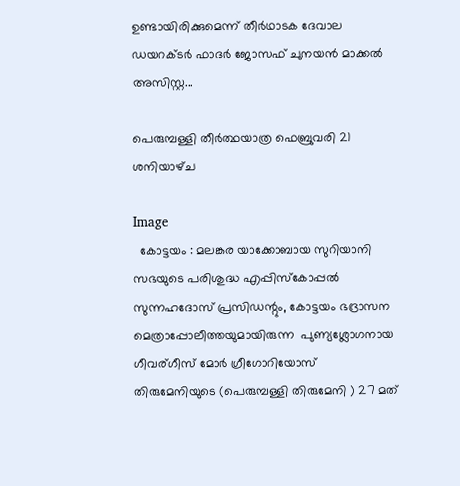ഉണ്ടായിരിക്കുമെന്ന് തീർഥാടക ദേവാല ഡയറക്ടർ ഫാദർ ജോസഫ് ചുനയൻ മാക്കൽ അസിസ്റ്റ...

പെരുമ്പള്ളി തീർത്ഥയാത്ര ഫെബ്രുവരി 21 ശനിയാഴ്‌ച

Image
  കോട്ടയം : മലങ്കര യാക്കോബായ സുറിയാനി സഭയുടെ പരിശുദ്ധ എപ്പിസ്‌കോപ്പൽ സുന്നഹദോസ് പ്രസിഡന്റും, കോട്ടയം ഭദ്രാസന മെത്രാപ്പോലീത്തയുമായിരുന്ന  പുണ്യശ്ലോഗനായ ഗീവര്ഗീസ് മോർ ഗ്രീഗോറിയോസ് തിരുമേനിയുടെ (പെരുമ്പള്ളി തിരുമേനി ) 27 മത്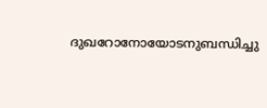ദുഖറോനോയോടനുബന്ധിച്ചു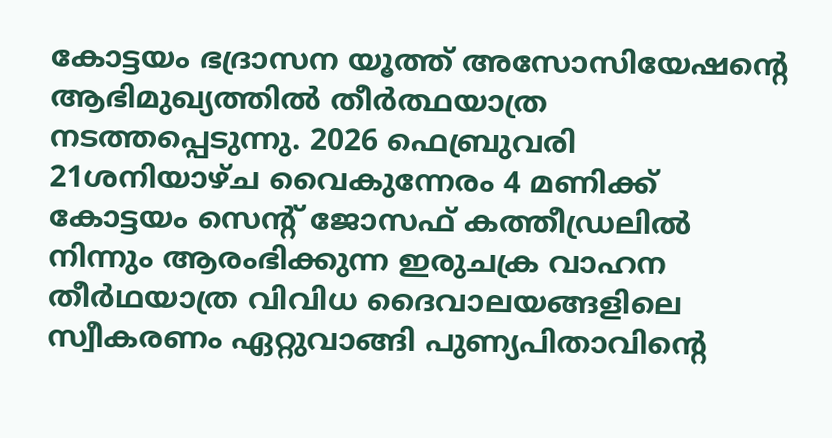കോട്ടയം ഭദ്രാസന യൂത്ത് അസോസിയേഷന്റെ ആഭിമുഖ്യത്തിൽ തീർത്ഥയാത്ര നടത്തപ്പെടുന്നു. 2026 ഫെബ്രുവരി 21ശനിയാഴ്ച വൈകുന്നേരം 4 മണിക്ക്‌ കോട്ടയം സെന്റ് ജോസഫ് കത്തീഡ്രലിൽ നിന്നും ആരംഭിക്കുന്ന ഇരുചക്ര വാഹന തീർഥയാത്ര വിവിധ ദൈവാലയങ്ങളിലെ സ്വീകരണം ഏറ്റുവാങ്ങി പുണ്യപിതാവിന്റെ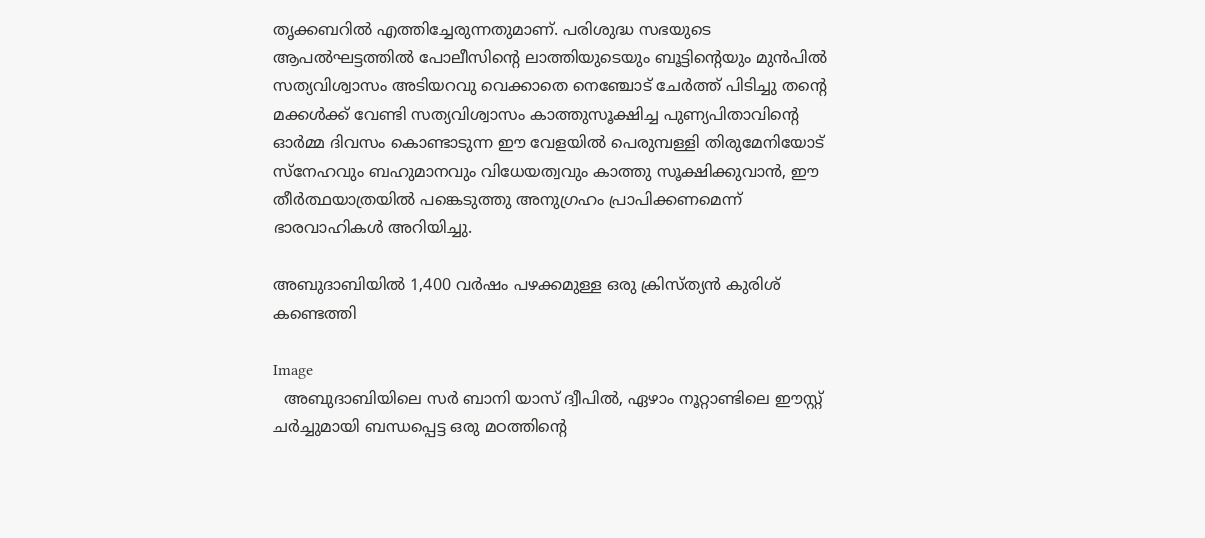തൃക്കബറിൽ എത്തിച്ചേരുന്നതുമാണ്. പരിശുദ്ധ സഭയുടെ ആപൽഘട്ടത്തിൽ പോലീസിന്റെ ലാത്തിയുടെയും ബൂട്ടിന്റെയും മുൻപിൽ സത്യവിശ്വാസം അടിയറവു വെക്കാതെ നെഞ്ചോട് ചേർത്ത് പിടിച്ചു തന്റെ മക്കൾക്ക്‌ വേണ്ടി സത്യവിശ്വാസം കാത്തുസൂക്ഷിച്ച പുണ്യപിതാവിന്റെ ഓർമ്മ ദിവസം കൊണ്ടാടുന്ന ഈ വേളയിൽ പെരുമ്പള്ളി തിരുമേനിയോട് സ്നേഹവും ബഹുമാനവും വിധേയത്വവും കാത്തു സൂക്ഷിക്കുവാൻ, ഈ തീർത്ഥയാത്രയിൽ പങ്കെടുത്തു അനുഗ്രഹം പ്രാപിക്കണമെന്ന് ഭാരവാഹികൾ അറിയിച്ചു.

അബുദാബിയിൽ 1,400 വർഷം പഴക്കമുള്ള ഒരു ക്രിസ്ത്യൻ കുരിശ് കണ്ടെത്തി

Image
  അബുദാബിയിലെ സർ ബാനി യാസ് ദ്വീപിൽ, ഏഴാം നൂറ്റാണ്ടിലെ ഈസ്റ്റ് ചർച്ചുമായി ബന്ധപ്പെട്ട ഒരു മഠത്തിന്റെ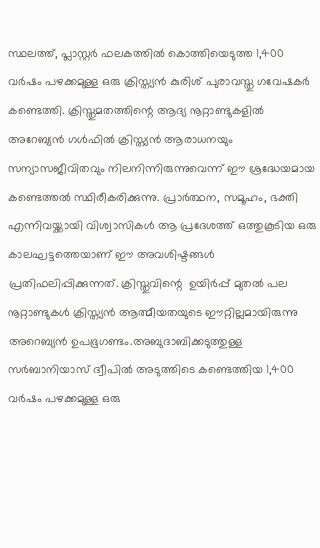സ്ഥലത്ത്, പ്ലാസ്റ്റർ ഫലകത്തിൽ കൊത്തിയെടുത്ത 1,400 വർഷം പഴക്കമുള്ള ഒരു ക്രിസ്ത്യൻ കുരിശ് പുരാവസ്തു ഗവേഷകർ കണ്ടെത്തി. ക്രിസ്തുമതത്തിന്റെ ആദ്യ നൂറ്റാണ്ടുകളിൽ അറേബ്യൻ ഗൾഫിൽ ക്രിസ്ത്യൻ ആരാധനയും സന്യാസജീവിതവും നിലനിന്നിരുന്നുവെന്ന് ഈ ശ്രദ്ധേയമായ കണ്ടെത്തൽ സ്ഥിരീകരിക്കുന്നു. പ്രാർത്ഥന, സമൂഹം, ഭക്തി എന്നിവയ്ക്കായി വിശ്വാസികൾ ആ പ്രദേശത്ത് ഒത്തുകൂടിയ ഒരു കാലഘട്ടത്തെയാണ് ഈ അവശിഷ്ടങ്ങൾ പ്രതിഫലിപ്പിക്കുന്നത്. ക്രിസ്തുവിന്റെ  ഉയിർപ്പ് മുതൽ പല നൂറ്റാണ്ടുകൾ ക്രിസ്ത്യൻ ആത്മീയതയുടെ ഈറ്റില്ലമായിരുന്നു അറെബ്യൻ ഉപഭൂഗണ്ടം.അബുദാബിക്കടുത്തുള്ള സർബാനിയാസ് ദ്വീപിൽ അടുത്തിടെ കണ്ടെത്തിയ 1,400 വർഷം പഴക്കമുള്ള ഒരു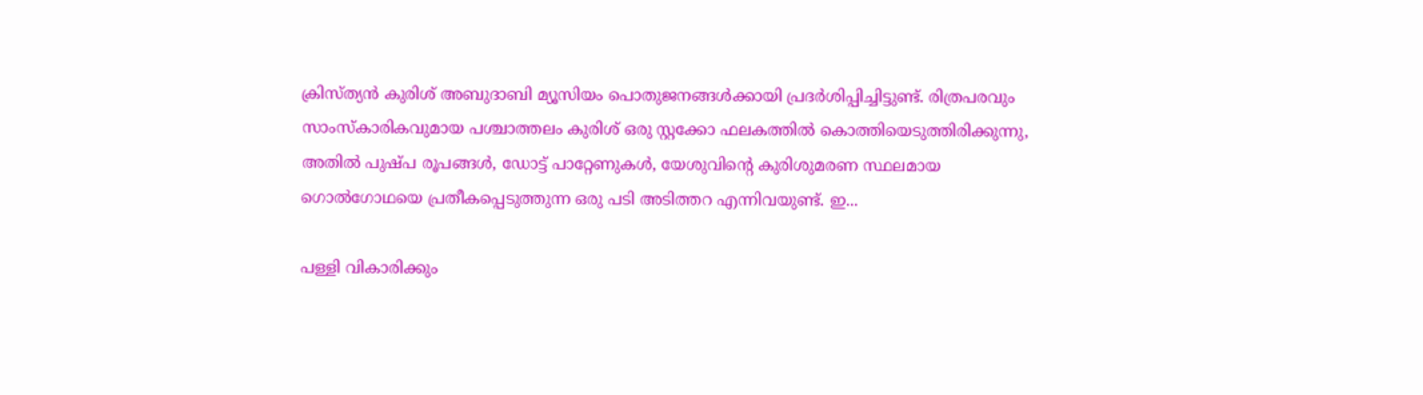ക്രിസ്ത്യൻ കുരിശ് അബുദാബി മ്യൂസിയം പൊതുജനങ്ങൾക്കായി പ്രദർശിപ്പിച്ചിട്ടുണ്ട്. രിത്രപരവും സാംസ്കാരികവുമായ പശ്ചാത്തലം കുരിശ് ഒരു സ്റ്റക്കോ ഫലകത്തിൽ കൊത്തിയെടുത്തിരിക്കുന്നു, അതിൽ പുഷ്പ രൂപങ്ങൾ, ഡോട്ട് പാറ്റേണുകൾ, യേശുവിന്റെ കുരിശുമരണ സ്ഥലമായ ഗൊൽഗോഥയെ പ്രതീകപ്പെടുത്തുന്ന ഒരു പടി അടിത്തറ എന്നിവയുണ്ട്. ഇ...

പള്ളി വികാരിക്കും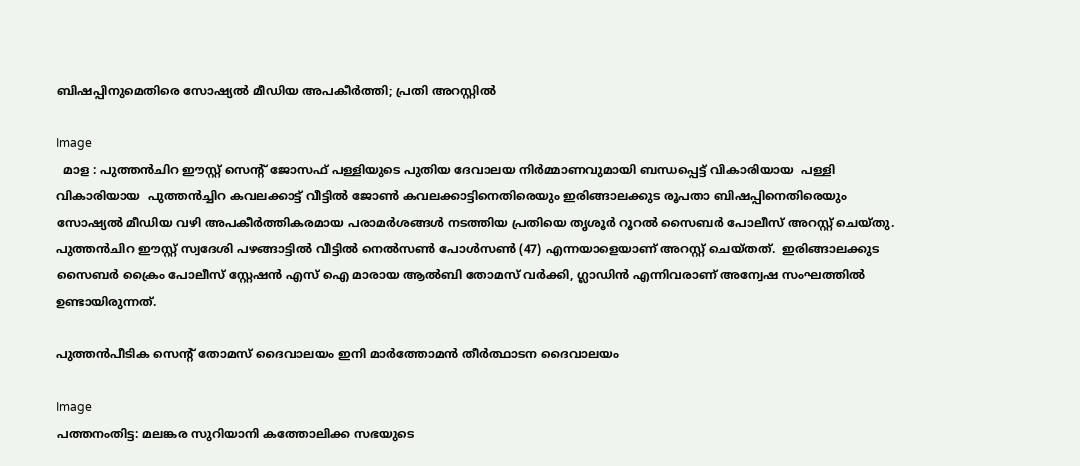ബിഷപ്പിനുമെതിരെ സോഷ്യൽ മീഡിയ അപകീർത്തി; പ്രതി അറസ്റ്റിൽ

Image
  മാള : പുത്തൻചിറ ഈസ്റ്റ് സെന്റ് ജോസഫ് പള്ളിയുടെ പുതിയ ദേവാലയ നിർമ്മാണവുമായി ബന്ധപ്പെട്ട് വികാരിയായ  പള്ളി വികാരിയായ  പുത്തൻച്ചിറ കവലക്കാട്ട് വീട്ടിൽ ജോൺ കവലക്കാട്ടിനെതിരെയും ഇരിങ്ങാലക്കുട രൂപതാ ബിഷപ്പിനെതിരെയും സോഷ്യൽ മീഡിയ വഴി അപകീർത്തികരമായ പരാമർശങ്ങൾ നടത്തിയ പ്രതിയെ തൃശൂർ റൂറൽ സൈബർ പോലീസ് അറസ്റ്റ് ചെയ്തു. പുത്തൻചിറ ഈസ്റ്റ് സ്വദേശി പഴങ്ങാട്ടിൽ വീട്ടിൽ നെൽസൺ പോൾസൺ (47) എന്നയാളെയാണ് അറസ്റ്റ് ചെയ്തത്.  ഇരിങ്ങാലക്കുട സൈബർ ക്രൈം പോലീസ് സ്റ്റേഷൻ എസ് ഐ മാരായ ആൽബി തോമസ് വർക്കി, ഗ്ലാഡിൻ എന്നിവരാണ് അന്വേഷ സംഘത്തിൽ ഉണ്ടായിരുന്നത്.

പുത്തൻപീടിക സെന്റ് തോമസ് ദൈവാലയം ഇനി മാർത്തോമൻ തീർത്ഥാടന ദൈവാലയം

Image
പത്തനംതിട്ട: മലങ്കര സുറിയാനി കത്തോലിക്ക സഭയുടെ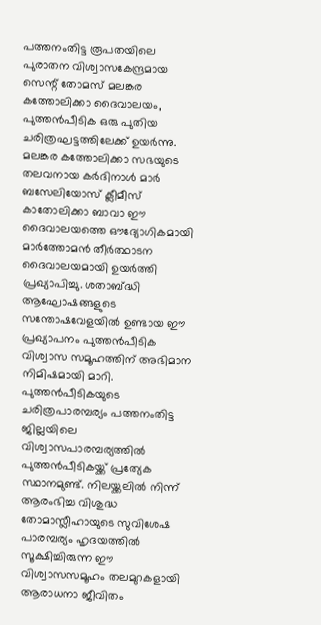പത്തനംതിട്ട രൂപതയിലെ പുരാതന വിശ്വാസകേന്ദ്രമായ സെന്റ് തോമസ് മലങ്കര കത്തോലിക്കാ ദൈവാലയം, പുത്തൻപീടിക ഒരു പുതിയ ചരിത്രഘട്ടത്തിലേക്ക് ഉയർന്നു. മലങ്കര കത്തോലിക്കാ സഭയുടെ തലവനായ കർദിനാൾ മാർ ബസേലിയോസ് ക്ലീമീസ് കാതോലിക്കാ ബാവാ ഈ ദൈവാലയത്തെ ഔദ്യോഗികമായി മാർത്തോമൻ തീർത്ഥാടന ദൈവാലയമായി ഉയർത്തി പ്രഖ്യാപിച്ചു. ശതാബ്ദ്ധി ആഘോഷങ്ങളുടെ സന്തോഷവേളയിൽ ഉണ്ടായ ഈ പ്രഖ്യാപനം പുത്തൻപീടിക വിശ്വാസ സമൂഹത്തിന് അഭിമാന നിമിഷമായി മാറി. പുത്തൻപീടികയുടെ ചരിത്രപാരമ്പര്യം പത്തനംതിട്ട ജില്ലയിലെ വിശ്വാസപാരമ്പര്യത്തിൽ പുത്തൻപീടികയ്ക്ക് പ്രത്യേക സ്ഥാനമുണ്ട്. നിലയ്ക്കലിൽ നിന്ന് ആരംഭിച്ച വിശുദ്ധ തോമാസ്ലീഹായുടെ സുവിശേഷ പാരമ്പര്യം ഹൃദയത്തിൽ സൂക്ഷിച്ചിരുന്ന ഈ വിശ്വാസസമൂഹം തലമുറകളായി ആരാധനാ ജീവിതം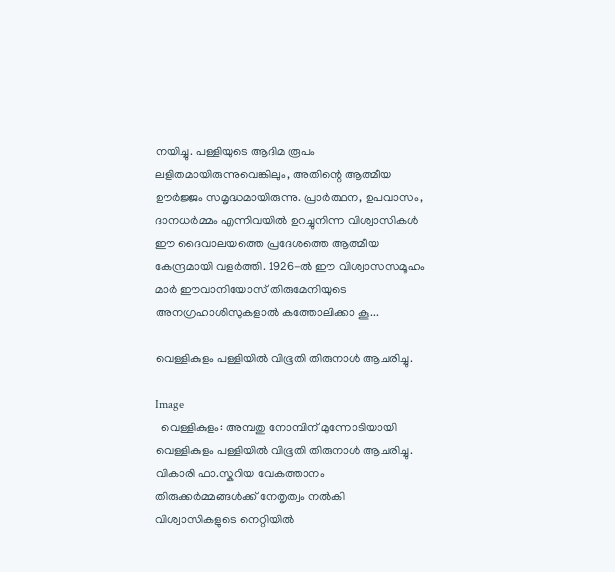നയിച്ചു. പള്ളിയുടെ ആദിമ രൂപം ലളിതമായിരുന്നുവെങ്കിലും, അതിന്റെ ആത്മീയ ഊർജ്ജം സമൃദ്ധമായിരുന്നു. പ്രാർത്ഥന, ഉപവാസം, ദാനധർമ്മം എന്നിവയിൽ ഉറച്ചുനിന്ന വിശ്വാസികൾ ഈ ദൈവാലയത്തെ പ്രദേശത്തെ ആത്മീയ കേന്ദ്രമായി വളർത്തി. 1926-ൽ ഈ വിശ്വാസസമൂഹം മാർ ഈവാനിയോസ് തിരുമേനിയുടെ അനഗ്രഹാശിസുകളാൽ കത്തോലിക്കാ കൂ...

വെള്ളികുളം പള്ളിയിൽ വിഭൂതി തിരുനാൾ ആചരിച്ചു.

Image
  വെള്ളികുളം: അമ്പതു നോമ്പിന് മുന്നോടിയായി വെള്ളികുളം പള്ളിയിൽ വിഭൂതി തിരുനാൾ ആചരിച്ചു. വികാരി ഫാ.സ്കറിയ വേകത്താനം തിരുക്കർമ്മങ്ങൾക്ക് നേതൃത്വം നൽകി വിശ്വാസികളുടെ നെറ്റിയിൽ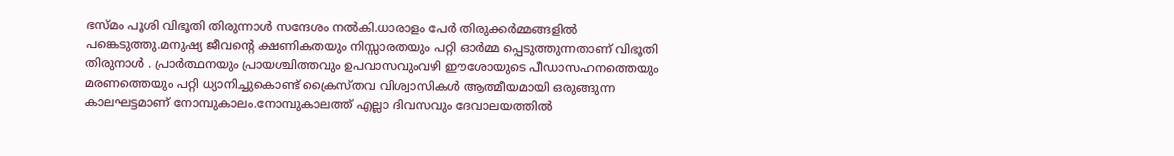ഭസ്മം പൂശി വിഭൂതി തിരുന്നാൾ സന്ദേശം നൽകി.ധാരാളം പേർ തിരുക്കർമ്മങ്ങളിൽ പങ്കെടുത്തു.മനുഷ്യ ജീവൻ്റെ ക്ഷണികതയും നിസ്സാരതയും പറ്റി ഓർമ്മ പ്പെടുത്തുന്നതാണ് വിഭൂതി തിരുനാൾ . പ്രാർത്ഥനയും പ്രായശ്ചിത്തവും ഉപവാസവുംവഴി ഈശോയുടെ പീഡാസഹനത്തെയും മരണത്തെയും പറ്റി ധ്യാനിച്ചുകൊണ്ട് ക്രൈസ്തവ വിശ്വാസികൾ ആത്മീയമായി ഒരുങ്ങുന്ന കാലഘട്ടമാണ് നോമ്പുകാലം.നോമ്പുകാലത്ത് എല്ലാ ദിവസവും ദേവാലയത്തിൽ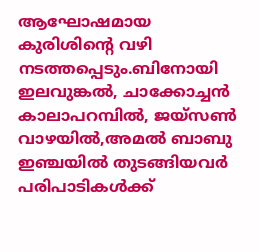ആഘോഷമായ കുരിശിൻ്റെ വഴി നടത്തപ്പെടും.ബിനോയി ഇലവുങ്കൽ, ചാക്കോച്ചൻ കാലാപറമ്പിൽ, ജയ്സൺ വാഴയിൽ,അമൽ ബാബു ഇഞ്ചയിൽ തുടങ്ങിയവർ പരിപാടികൾക്ക്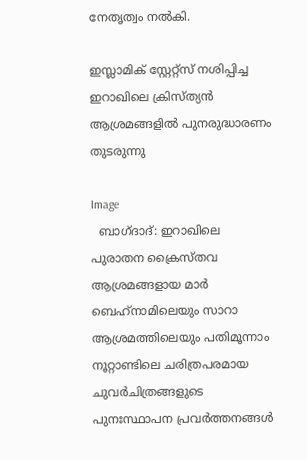നേതൃത്വം നൽകി.

ഇസ്ലാമിക് സ്റ്റേറ്റ്സ് നശിപ്പിച്ച ഇറാഖിലെ ക്രിസ്ത്യന്‍ ആശ്രമങ്ങളില്‍ പുനരുദ്ധാരണം തുടരുന്നു

Image
  ബാഗ്ദാദ്: ഇറാഖിലെ പുരാതന ക്രൈസ്തവ ആശ്രമങ്ങളായ മാർ ബെഹ്‌നാമിലെയും സാറാ ആശ്രമത്തിലെയും പതിമൂന്നാം നൂറ്റാണ്ടിലെ ചരിത്രപരമായ ചുവർചിത്രങ്ങളുടെ പുനഃസ്ഥാപന പ്രവർത്തനങ്ങൾ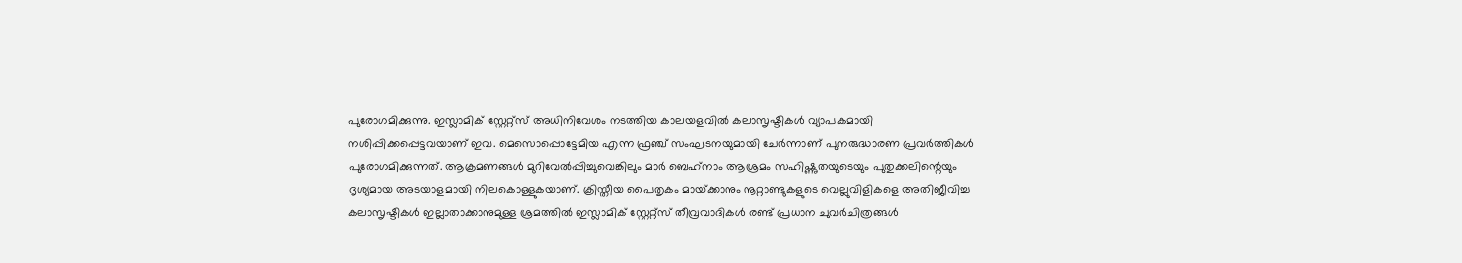പുരോഗമിക്കുന്നു. ഇസ്ലാമിക് സ്റ്റേറ്റ്സ് അധിനിവേശം നടത്തിയ കാലയളവില്‍ കലാസൃഷ്ടികൾ വ്യാപകമായി നശിപ്പിക്കപ്പെട്ടവയാണ് ഇവ. മെസൊപ്പൊട്ടേമിയ എന്ന ഫ്രഞ്ച് സംഘടനയുമായി ചേര്‍ന്നാണ് പുനരുദ്ധാരണ പ്രവര്‍ത്തികള്‍ പുരോഗമിക്കുന്നത്. ആക്രമണങ്ങള്‍ മുറിവേല്‍പ്പിച്ചുവെങ്കിലും മാർ ബെഹ്‌നാം ആശ്രമം സഹിഷ്ണുതയുടെയും പുതുക്കലിന്റെയും ദൃശ്യമായ അടയാളമായി നിലകൊള്ളുകയാണ്. ക്രിസ്തീയ പൈതൃകം മായ്‌ക്കാനും നൂറ്റാണ്ടുകളുടെ വെല്ലുവിളികളെ അതിജീവിച്ച കലാസൃഷ്ടികൾ ഇല്ലാതാക്കാനുമുള്ള ശ്രമത്തിൽ ഇസ്ലാമിക് സ്റ്റേറ്റ്സ് തീവ്രവാദികൾ രണ്ട് പ്രധാന ചുവർചിത്രങ്ങൾ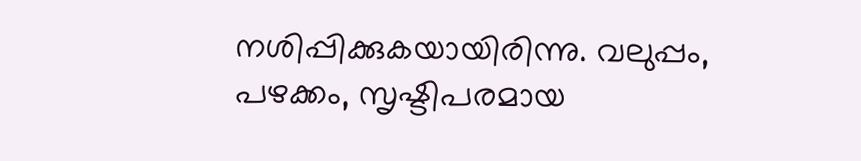നശിപ്പിക്കുകയായിരിന്നു. വലുപ്പം, പഴക്കം, സൃഷ്ടിപരമായ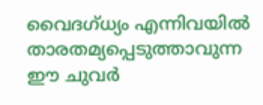വൈദഗ്ധ്യം എന്നിവയിൽ താരതമ്യപ്പെടുത്താവുന്ന ഈ ചുവര്‍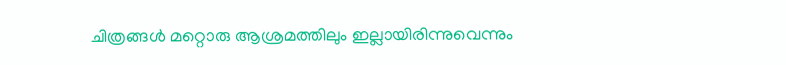ചിത്രങ്ങള്‍ മറ്റൊരു ആശ്രമത്തിലും ഇല്ലായിരിന്നുവെന്നും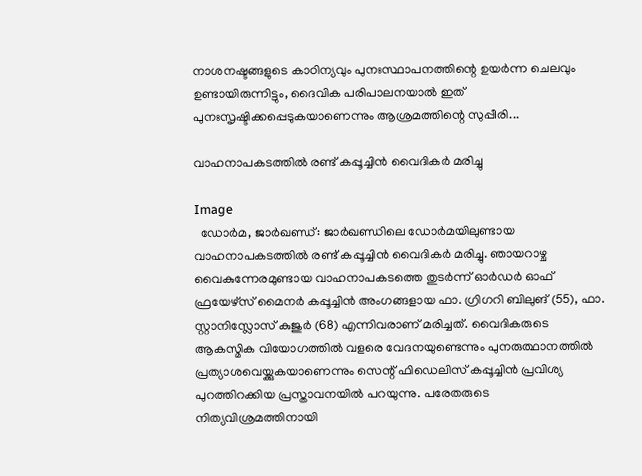നാശനഷ്ടങ്ങളുടെ കാഠിന്യവും പുനഃസ്ഥാപനത്തിന്റെ ഉയർന്ന ചെലവും ഉണ്ടായിരുന്നിട്ടും, ദൈവിക പരിപാലനയാൽ ഇത് പുനഃസൃഷ്ടിക്കപ്പെടുകയാണെന്നും ആശ്രമത്തിന്റെ സുപ്പീരി...

വാഹനാപകടത്തിൽ രണ്ട് കപ്പൂച്ചിൻ വൈദികര്‍ മരിച്ചു

Image
  ഡോർമ, ജാർഖണ്ഡ്: ജാർഖണ്ഡിലെ ഡോർമയിലുണ്ടായ വാഹനാപകടത്തിൽ രണ്ട് കപ്പൂച്ചിൻ വൈദികര്‍ മരിച്ചു. ഞായറാഴ്ച വൈകുന്നേരമുണ്ടായ വാഹനാപകടത്തെ തുടർന്ന് ഓർഡർ ഓഫ് ഫ്രയേഴ്‌സ് മൈനർ കപ്പൂച്ചിൻ അംഗങ്ങളായ ഫാ. ഗ്രിഗറി ബിലുങ് (55), ഫാ. സ്റ്റാനിസ്ലോസ് കുജുർ (68) എന്നിവരാണ് മരിച്ചത്. വൈദികരുടെ ആകസ്മിക വിയോഗത്തില്‍ വളരെ വേദനയുണ്ടെന്നും പുനരുത്ഥാനത്തില്‍ പ്രത്യാശവെയ്ക്കുകയാണെന്നും സെന്റ് ഫിഡെലിസ് കപ്പൂച്ചിൻ പ്രവിശ്യ പുറത്തിറക്കിയ പ്രസ്താവനയില്‍ പറയുന്നു. പരേതരുടെ നിത്യവിശ്രമത്തിനായി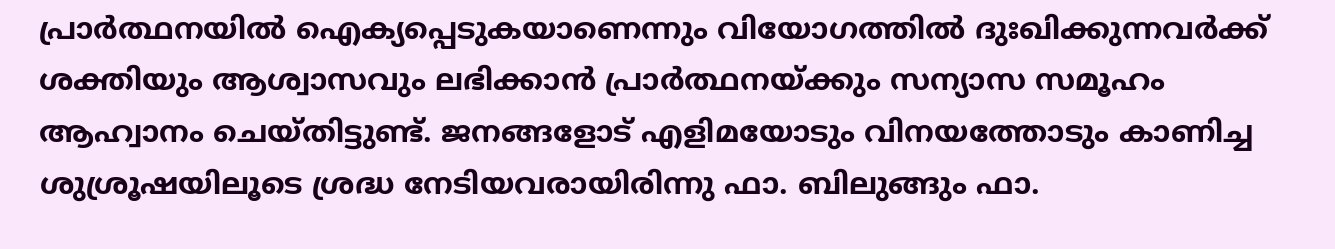പ്രാർത്ഥനയിൽ ഐക്യപ്പെടുകയാണെന്നും വിയോഗത്തില്‍ ദുഃഖിക്കുന്നവർക്ക് ശക്തിയും ആശ്വാസവും ലഭിക്കാന്‍ പ്രാര്‍ത്ഥനയ്ക്കും സന്യാസ സമൂഹം ആഹ്വാനം ചെയ്തിട്ടുണ്ട്. ജനങ്ങളോട് എളിമയോടും വിനയത്തോടും കാണിച്ച ശുശ്രൂഷയിലൂടെ ശ്രദ്ധ നേടിയവരായിരിന്നു ഫാ. ബിലുങ്ങും ഫാ.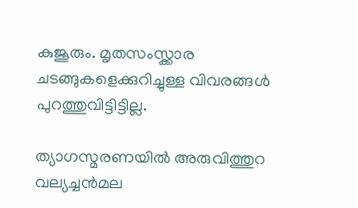കുജൂരും. മൃതസംസ്ക്കാര ചടങ്ങുകളെക്കുറിച്ചുള്ള വിവരങ്ങള്‍ പുറത്തുവിട്ടിട്ടില്ല.

ത്യാഗസ്മരണയിൽ അരുവിത്തുറ വല്യച്ചൻമല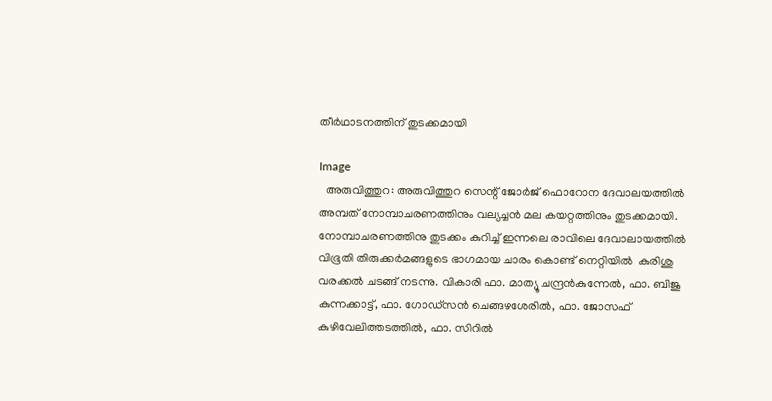തീർഥാടനത്തിന് തുടക്കമായി

Image
  അരുവിത്തുറ: അരുവിത്തുറ സെന്റ് ജോർജ് ഫൊറോന ദേവാലയത്തിൽ അമ്പത് നോമ്പാചരണത്തിനും വല്യച്ചൻ മല കയറ്റത്തിനും തുടക്കമായി.  നോമ്പാചരണത്തിനു തുടക്കം കുറിച്ച് ഇന്നലെ രാവിലെ ദേവാലായത്തിൽ വിഭൂതി തിരുക്കർമങ്ങളുടെ ഭാഗമായ ചാരം കൊണ്ട് നെറ്റിയിൽ  കുരിശു വരക്കൽ ചടങ്ങ് നടന്നു. വികാരി ഫാ. മാത്യൂ ചന്ദ്രൻകുന്നേൽ, ഫാ. ബിജു കുന്നക്കാട്ട്, ഫാ. ഗോഡ്‌സൻ ചെങ്ങഴശേരിൽ, ഫാ. ജോസഫ് കുഴിവേലിത്തടത്തിൽ, ഫാ. സിറിൽ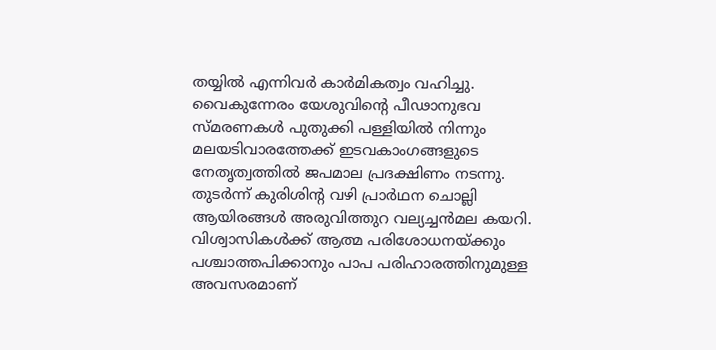തയ്യിൽ എന്നിവർ കാർമികത്വം വഹിച്ചു. വൈകുന്നേരം യേശുവിന്റെ പീഢാനുഭവ സ്മരണകൾ പുതുക്കി പള്ളിയിൽ നിന്നും മലയടിവാരത്തേക്ക് ഇടവകാംഗങ്ങളുടെ നേതൃത്വത്തിൽ ജപമാല പ്രദക്ഷിണം നടന്നു. തുടർന്ന് കുരിശിന്റ വഴി പ്രാർഥന ചൊല്ലി ആയിരങ്ങൾ അരുവിത്തുറ വല്യച്ചൻമല കയറി. വിശ്വാസികൾക്ക് ആത്മ പരിശോധനയ്ക്കും പശ്ചാത്തപിക്കാനും പാപ പരിഹാരത്തിനുമുള്ള അവസരമാണ്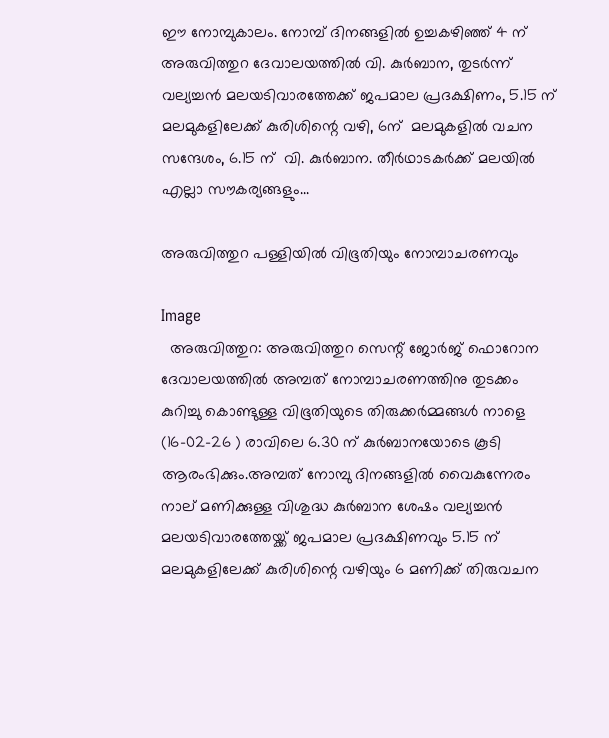ഈ നോമ്പുകാലം. നോമ്പ് ദിനങ്ങളിൽ ഉച്ചകഴിഞ്ഞ് 4 ന് അരുവിത്തുറ ദേവാലയത്തിൽ വി. കുർബാന, തുടർന്ന് വല്യച്ചൻ മലയടിവാരത്തേക്ക് ജപമാല പ്രദക്ഷിണം, 5.15 ന് മലമുകളിലേക്ക് കുരിശിന്റെ വഴി, 6ന്  മലമുകളിൽ വചന സന്ദേശം, 6.15 ന്  വി. കുർബാന. തീർഥാടകർക്ക് മലയിൽ എല്ലാ സൗകര്യങ്ങളും...

അരുവിത്തുറ പള്ളിയിൽ വിഭൂതിയും നോമ്പാചരണവും

Image
  അരുവിത്തുറ: അരുവിത്തുറ സെന്റ് ജോർജ് ഫൊറോന ദേവാലയത്തിൽ അമ്പത് നോമ്പാചരണത്തിനു തുടക്കം കുറിച്ചു കൊണ്ടുള്ള വിഭൂതിയുടെ തിരുക്കർമ്മങ്ങൾ നാളെ (16-02-26 ) രാവിലെ 6.30 ന് കുർബാനയോടെ കൂടി ആരംഭിക്കും.അമ്പത് നോമ്പു ദിനങ്ങളിൽ വൈകുന്നേരം നാല് മണിക്കുള്ള വിശുദ്ധ കുർബാന ശേഷം വല്യച്ചൻ മലയടിവാരത്തേയ്ക്ക് ജപമാല പ്രദക്ഷിണവും 5.15 ന് മലമുകളിലേക്ക് കുരിശിന്റെ വഴിയും 6 മണിക്ക് തിരുവചന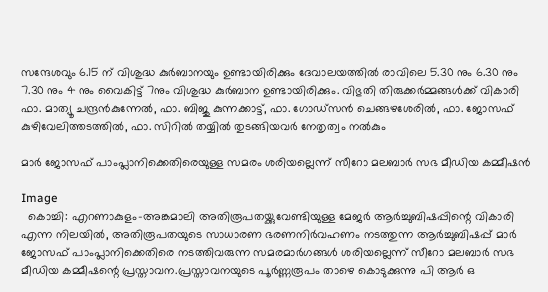സന്ദേശവും 6.15 ന് വിശുദ്ധ കുർബാനയും ഉണ്ടായിരിക്കും ദേവാലയത്തിൽ രാവിലെ 5.30 നും 6.30 നും 7.30 നും 4 നും വൈകിട്ട് 7നും വിശുദ്ധ കുർബാന ഉണ്ടായിരിക്കും. വിഭുതി തിരുക്കർമ്മങ്ങൾക്ക് വികാരി ഫാ. മാത്യൂ ചന്ദ്രൻകുന്നേൽ, ഫാ. ബിജു കുന്നക്കാട്ട്, ഫാ. ഗോഡ്‌സൻ ചെങ്ങഴശേരിൽ, ഫാ. ജോസഫ് കുഴിവേലിത്തടത്തിൽ, ഫാ. സിറിൽ തയ്യിൽ തുടങ്ങിയവർ നേതൃത്വം നൽകും

മാർ ജോസഫ് പാംപ്ലാനിക്കെതിരെയുള്ള സമരം ശരിയല്ലെന്ന് സീറോ മലബാർ സഭ മീഡിയ കമ്മീഷൻ

Image
  കൊച്ചി: എറണാകുളം-അങ്കമാലി അതിരൂപതയ്ക്കുവേണ്ടിയുള്ള മേജർ ആർച്ചുബിഷപ്പിന്റെ വികാരി എന്ന നിലയിൽ, അതിരൂപതയുടെ സാധാരണ ഭരണനിർവഹണം നടത്തുന്ന ആർച്ചുബിഷപ്പ് മാർ ജോസഫ് പാംപ്ലാനിക്കെതിരെ നടത്തിവരുന്ന സമരമാർഗങ്ങൾ ശരിയല്ലെന്ന് സീറോ മലബാർ സഭ മീഡിയ കമ്മീഷന്റെ പ്രസ്താവന.പ്രസ്താവനയുടെ പൂർണ്ണരൂപം താഴെ കൊടുക്കുന്നു പി ആർ ഒ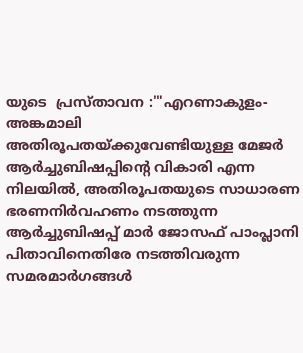യുടെ  പ്രസ്താവന :'"എറണാകുളം-അങ്കമാലി അതിരൂപതയ്ക്കുവേണ്ടിയുള്ള മേജർ ആർച്ചുബിഷപ്പിന്റെ വികാരി എന്ന നിലയിൽ, അതിരൂപതയുടെ സാധാരണ ഭരണനിർവഹണം നടത്തുന്ന ആർച്ചുബിഷപ്പ് മാർ ജോസഫ് പാംപ്ലാനി പിതാവിനെതിരേ നടത്തിവരുന്ന സമരമാർഗങ്ങൾ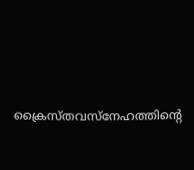ക്രൈസ്തവസ്നേഹത്തിന്റെ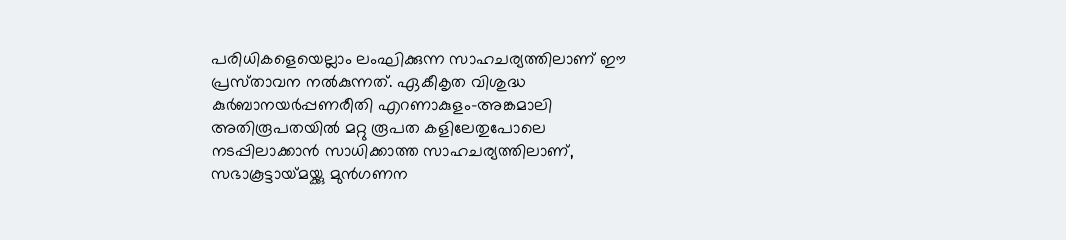പരിധികളെയെല്ലാം ലംഘിക്കുന്ന സാഹചര്യത്തിലാണ് ഈ പ്രസ്‌താവന നൽകുന്നത്. ഏകീകൃത വിശുദ്ധ കുർബാനയർപ്പണരീതി എറണാകുളം-അങ്കമാലി അതിരൂപതയിൽ മറ്റു രൂപത കളിലേതുപോലെ നടപ്പിലാക്കാൻ സാധിക്കാത്ത സാഹചര്യത്തിലാണ്, സഭാകൂട്ടായ്‌മയ്ക്കു മുൻഗണന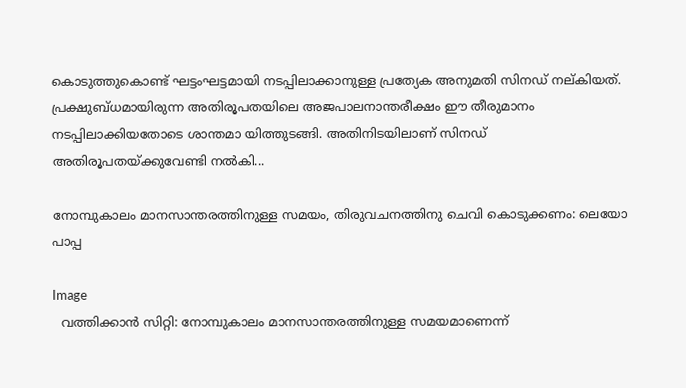കൊടുത്തുകൊണ്ട് ഘട്ടംഘട്ടമായി നടപ്പിലാക്കാനുള്ള പ്രത്യേക അനുമതി സിനഡ് നല്‌കിയത്. പ്രക്ഷുബ്ധമായിരുന്ന അതിരൂപതയിലെ അജപാലനാന്തരീക്ഷം ഈ തീരുമാനം നടപ്പിലാക്കിയതോടെ ശാന്തമാ യിത്തുടങ്ങി. അതിനിടയിലാണ് സിനഡ് അതിരൂപതയ്ക്കുവേണ്ടി നൽകി...

നോമ്പുകാലം മാനസാന്തരത്തിനുള്ള സമയം, തിരുവചനത്തിനു ചെവി കൊടുക്കണം: ലെയോ പാപ്പ

Image
  വത്തിക്കാന്‍ സിറ്റി: നോമ്പുകാലം മാനസാന്തരത്തിനുള്ള സമയമാണെന്ന്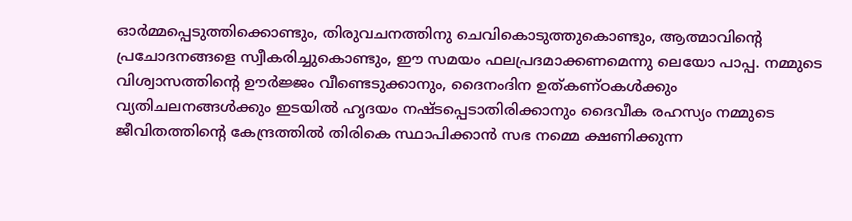ഓർമ്മപ്പെടുത്തിക്കൊണ്ടും, തിരുവചനത്തിനു ചെവികൊടുത്തുകൊണ്ടും, ആത്മാവിന്റെ പ്രചോദനങ്ങളെ സ്വീകരിച്ചുകൊണ്ടും, ഈ സമയം ഫലപ്രദമാക്കണമെന്നു ലെയോ പാപ്പ. നമ്മുടെ വിശ്വാസത്തിന്റെ ഊർജ്ജം വീണ്ടെടുക്കാനും, ദൈനംദിന ഉത്കണ്ഠകൾക്കും വ്യതിചലനങ്ങൾക്കും ഇടയിൽ ഹൃദയം നഷ്ടപ്പെടാതിരിക്കാനും ദൈവീക രഹസ്യം നമ്മുടെ ജീവിതത്തിന്റെ കേന്ദ്രത്തിൽ തിരികെ സ്ഥാപിക്കാൻ സഭ നമ്മെ ക്ഷണിക്കുന്ന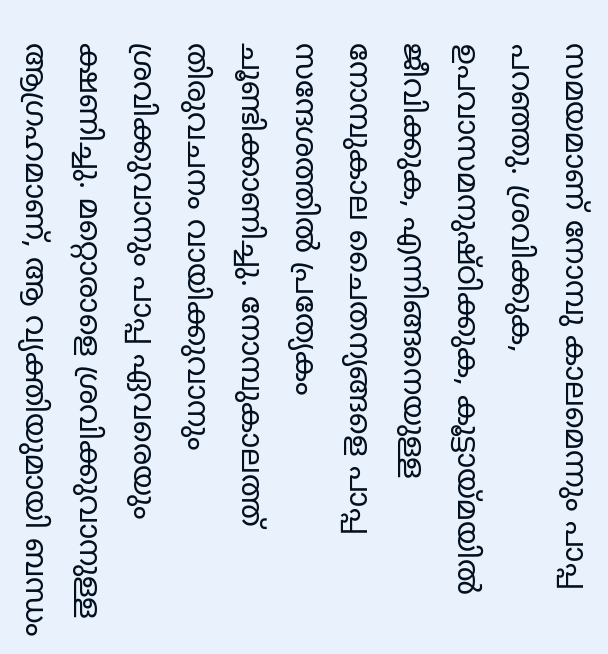സമയമാണ് നോമ്പു കാലമെന്നും പാപ്പ പറഞ്ഞു. ശ്രവിക്കുക, ഉപവാസമനുഷ്ഠിക്കുക, കൂട്ടായ്മയിൽ ജീവിക്കുക, എന്നിങ്ങനെയുള്ള നോമ്പുകാല ചൈതന്യങ്ങളെ പാപ്പ സന്ദേശത്തിൽ പ്രത്യേകം ചൂണ്ടിക്കാണിച്ചു. നോമ്പുകാലത്ത് തിരുവചനം വായിക്കുവാനും ശ്രവിക്കുവാനും പാപ്പ ഏവരെയും ക്ഷണിച്ചു. മറ്റൊരാളെ ശ്രവിക്കുവാനുള്ള ആഗ്രഹമാണ്, ആ വ്യക്തിയുമായി ബന്ധം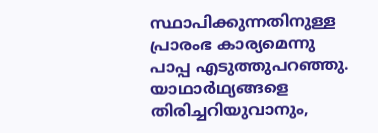സ്ഥാപിക്കുന്നതിനുള്ള പ്രാരംഭ കാര്യമെന്നു പാപ്പ എടുത്തുപറഞ്ഞു. യാഥാർഥ്യങ്ങളെ തിരിച്ചറിയുവാനും,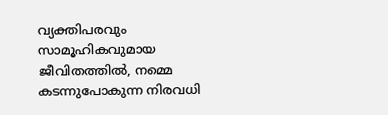വ്യക്തിപരവും സാമൂഹികവുമായ ജീവിതത്തിൽ, നമ്മെ കടന്നുപോകുന്ന നിരവധി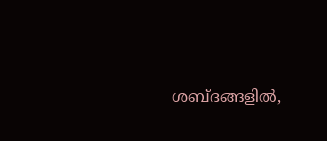ശബ്ദങ്ങളിൽ,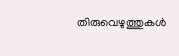തിരുവെഴുത്തുകൾ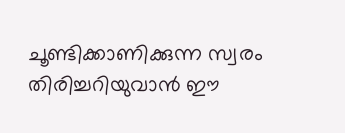ചൂണ്ടിക്കാണിക്കുന്ന സ്വരം തിരിച്ചറിയുവാൻ ഈ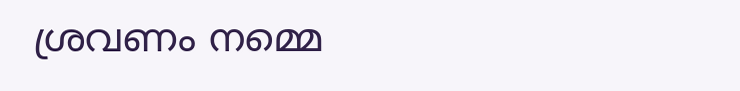ശ്രവണം നമ്മെ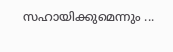സഹായിക്കുമെന്നും ...